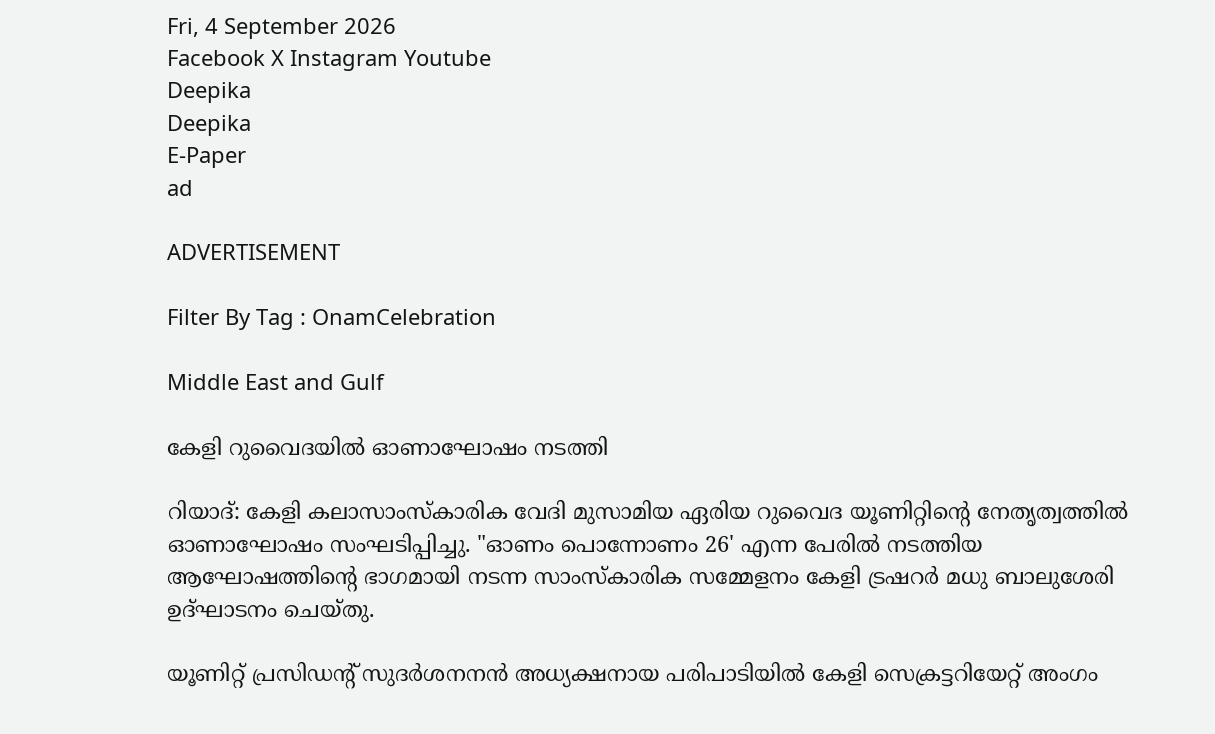Fri, 4 September 2026
Facebook X Instagram Youtube
Deepika
Deepika
E-Paper
ad

ADVERTISEMENT

Filter By Tag : OnamCelebration

Middle East and Gulf

കേളി റുവൈദയിൽ ഓണാഘോഷം നടത്തി

റിയാദ്: കേളി കലാസാംസ്കാരിക വേദി മുസാമിയ ഏരിയ റുവൈദ യൂണിറ്റിന്‍റെ നേതൃത്വത്തിൽ ഓണാഘോഷം സംഘടിപ്പിച്ചു. "ഓണം പൊന്നോണം 26' എന്ന പേരിൽ നടത്തിയ ആഘോഷത്തിന്‍റെ ഭാഗമായി നടന്ന സാംസ്കാരിക സമ്മേളനം കേളി ട്രഷറർ മധു ബാലുശേരി ഉദ്ഘാടനം ചെയ്തു.

യൂണിറ്റ് പ്രസിഡന്‍റ് സുദർശനനൻ അധ്യക്ഷനായ പരിപാടിയിൽ കേളി സെക്രട്ടറിയേറ്റ് അംഗം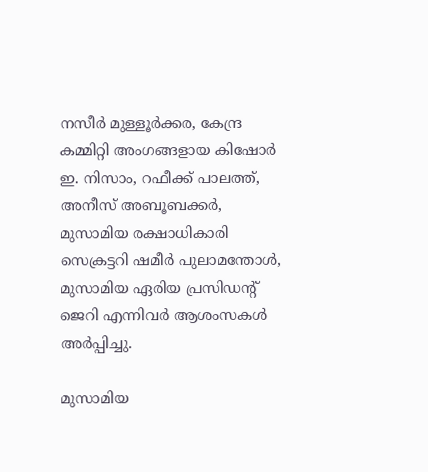നസീർ മുള്ളൂർക്കര, കേന്ദ്ര കമ്മിറ്റി അംഗങ്ങളായ കിഷോർ ഇ. നിസാം, റഫീക്ക് പാലത്ത്, അനീസ് അബൂബക്കർ, മുസാമിയ രക്ഷാധികാരി സെക്രട്ടറി ഷമീർ പുലാമന്തോൾ, മുസാമിയ ഏരിയ പ്രസിഡന്‍റ് ജെറി എന്നിവർ ആശംസകൾ അർപ്പിച്ചു.

മുസാമിയ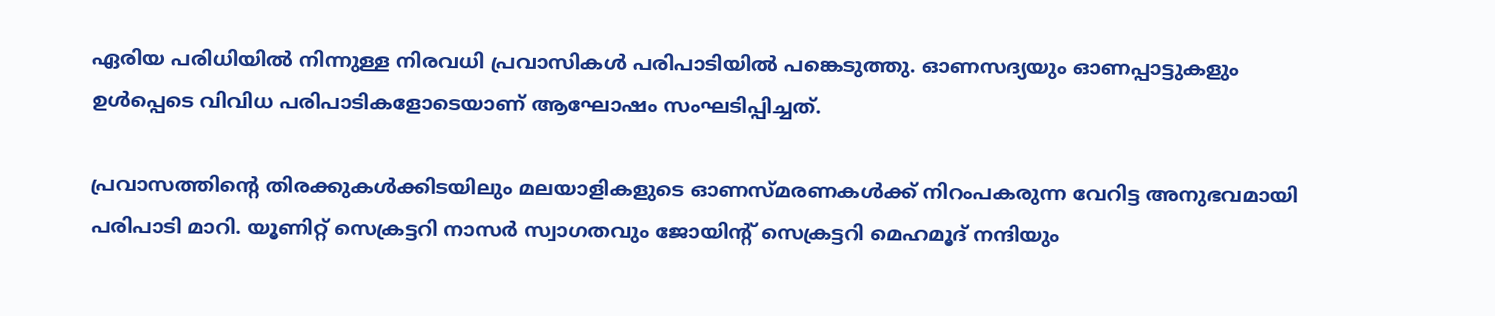ഏരിയ പരിധിയിൽ നിന്നുള്ള നിരവധി പ്രവാസികൾ പരിപാടിയിൽ പങ്കെടുത്തു. ഓണസദ്യയും ഓണപ്പാട്ടുകളും ഉൾപ്പെടെ വിവിധ പരിപാടികളോടെയാണ് ആഘോഷം സംഘടിപ്പിച്ചത്.

പ്രവാസത്തിന്‍റെ തിരക്കുകൾക്കിടയിലും മലയാളികളുടെ ഓണസ്മരണകൾക്ക് നിറംപകരുന്ന വേറിട്ട അനുഭവമായി പരിപാടി മാറി. യൂണിറ്റ് സെക്രട്ടറി നാസർ സ്വാഗതവും ജോയിന്‍റ് സെക്രട്ടറി മെഹമൂദ് നന്ദിയും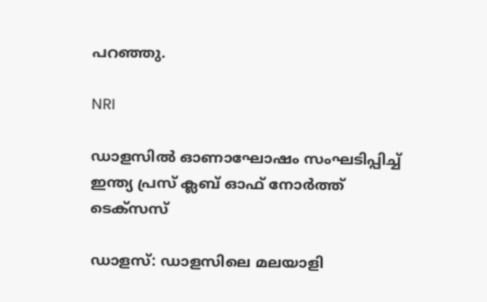പറഞ്ഞു.

NRI

ഡാളസിൽ ഓണാഘോഷം സംഘടിപ്പിച്ച് ഇന്ത്യ പ്രസ് ക്ലബ് ഓഫ് നോർത്ത് ടെക്സസ്

ഡാളസ്: ഡാളസിലെ മലയാളി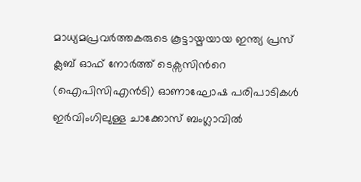മാധ്യമപ്രവർത്തകരുടെ കൂട്ടായ്മയായ ഇന്ത്യ പ്രസ് ക്ലബ് ഓഫ് നോർത്ത് ടെക്സസിന്‍റെ (ഐപിസിഎൻടി) ഓണാഘോഷ പരിപാടികൾ ഇർവിംഗിലുള്ള ചാക്കോസ് ബംഗ്ലാവിൽ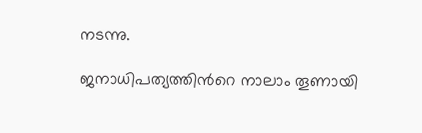നടന്നു.

ജനാധിപത്യത്തിന്‍റെ നാലാം തൂണായി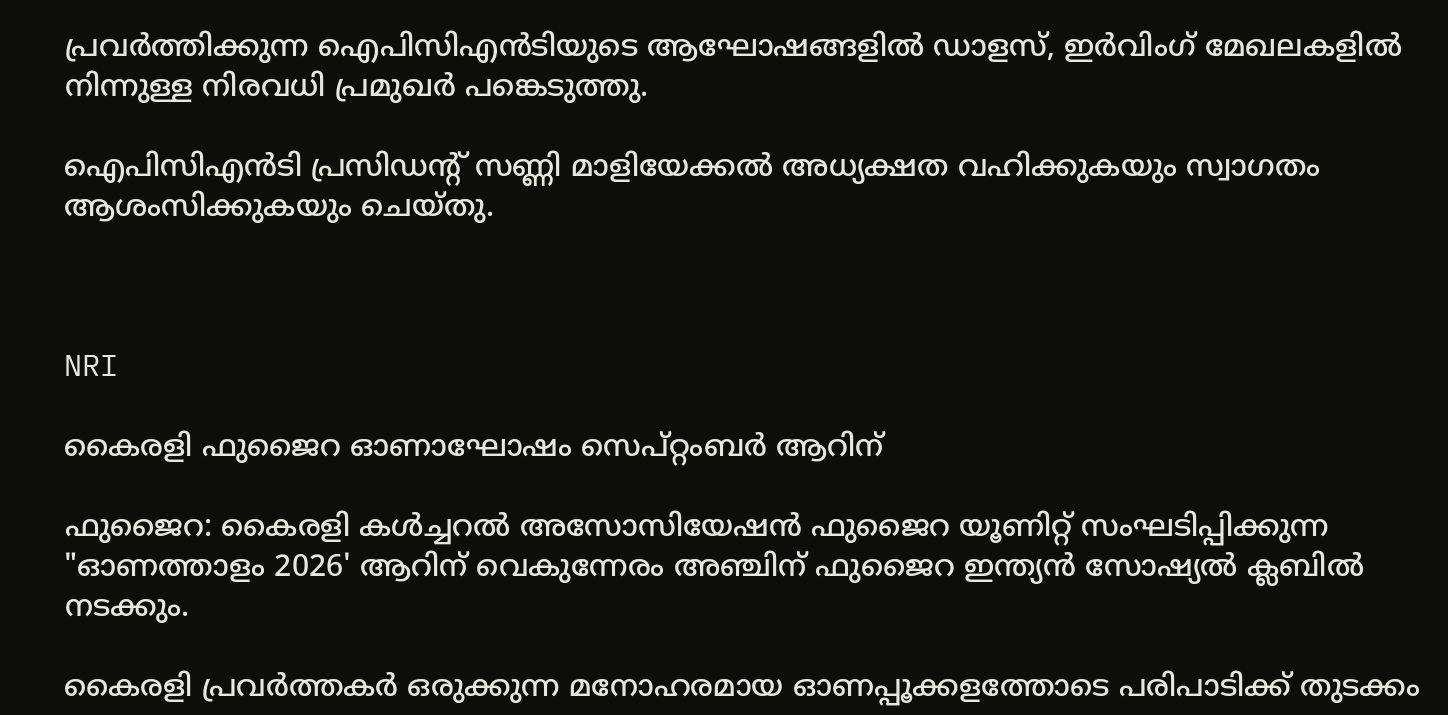പ്രവർത്തിക്കുന്ന ഐപിസിഎൻടിയുടെ ആഘോഷങ്ങളിൽ ഡാളസ്, ഇർവിംഗ് മേഖലകളിൽ നിന്നുള്ള നിരവധി പ്രമുഖർ പങ്കെടുത്തു.

ഐപിസിഎൻടി പ്രസിഡന്‍റ് സണ്ണി മാളിയേക്കൽ അധ്യക്ഷത വഹിക്കുകയും സ്വാഗതം ആശംസിക്കുകയും ചെയ്തു.



NRI

കൈരളി ഫുജൈറ ഓണാഘോഷം സെപ്റ്റംബർ ആറിന്

ഫുജൈറ: കൈരളി കൾച്ചറൽ അസോസിയേഷൻ ഫുജൈറ യൂണിറ്റ് സംഘടിപ്പിക്കുന്ന "ഓണത്താളം 2026' ആറിന് വെകുന്നേരം അഞ്ചിന് ഫുജൈറ ഇന്ത്യൻ സോഷ്യൽ ക്ലബിൽ നടക്കും.

കൈരളി പ്രവർത്തകർ ഒരുക്കുന്ന മനോഹരമായ ഓണപ്പൂക്കളത്തോടെ പരിപാടിക്ക് തുടക്കം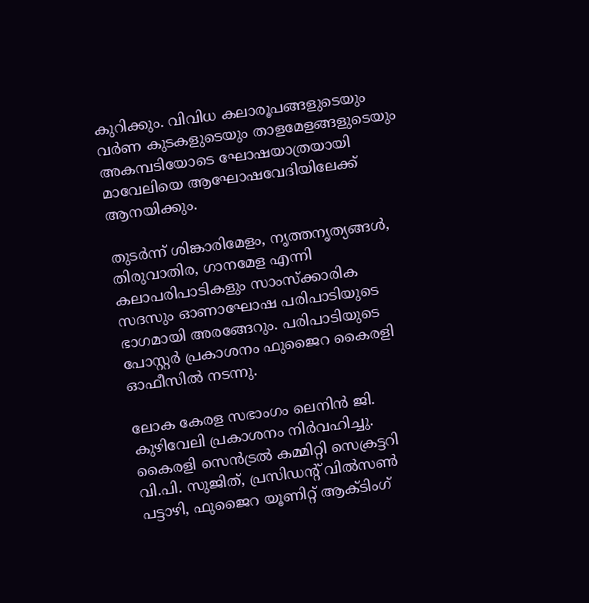കുറിക്കും. വിവിധ കലാരൂപങ്ങളുടെയും വർണ കുടകളുടെയും താളമേളങ്ങളുടെയും അകമ്പടിയോടെ ഘോഷയാത്രയായി മാവേലിയെ ആഘോഷവേദിയിലേക്ക് ആനയിക്കും.

തുടർന്ന് ശിങ്കാരിമേളം, നൃത്തനൃത്യങ്ങൾ, തിരുവാതിര, ഗാനമേള എന്നി കലാപരിപാടികളും സാംസ്ക്കാരിക സദസും ഓണാഘോഷ പരിപാടിയുടെ ഭാഗമായി അരങ്ങേറും. പരിപാടിയുടെ പോസ്റ്റർ പ്രകാശനം ഫുജൈറ കൈരളി ഓഫീസിൽ നടന്നു.

ലോക കേരള സഭാംഗം ലെനിൻ ജി. കുഴിവേലി പ്രകാശനം നിർവഹിച്ചു. കൈരളി സെൻട്രൽ കമ്മിറ്റി സെക്രട്ടറി വി.പി. സുജിത്, പ്രസിഡന്‍റ് വിൽസൺ പട്ടാഴി, ഫുജൈറ യൂണിറ്റ് ആക്ടിംഗ്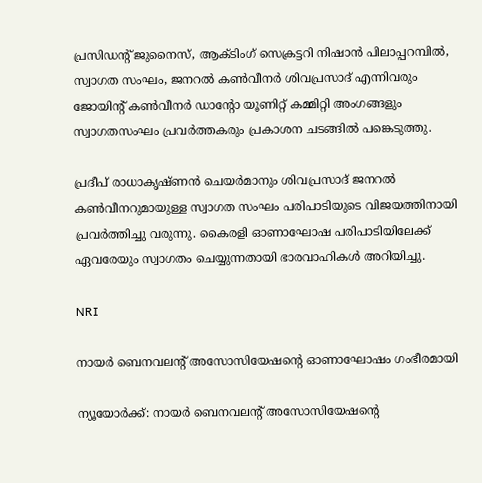പ്രസിഡന്‍റ് ജുനൈസ്, ആക്ടിംഗ് സെക്രട്ടറി നിഷാൻ പിലാപ്പറമ്പിൽ, സ്വാഗത സംഘം, ജനറൽ കൺവീനർ ശിവപ്രസാദ് എന്നിവരും ജോയിന്‍റ് കൺവീനർ ഡാന്‍റോ യൂണിറ്റ് കമ്മിറ്റി അംഗങ്ങളും സ്വാഗതസംഘം പ്രവർത്തകരും പ്രകാശന ചടങ്ങിൽ പങ്കെടുത്തു.

പ്രദീപ് രാധാകൃഷ്ണൻ ചെയർമാനും ശിവപ്രസാദ് ജനറൽ കൺവീനറുമായുള്ള സ്വാഗത സംഘം പരിപാടിയുടെ വിജയത്തിനായി പ്രവർത്തിച്ചു വരുന്നു. കൈരളി ഓണാഘോഷ പരിപാടിയിലേക്ക് ഏവരേയും സ്വാഗതം ചെയ്യുന്നതായി ഭാരവാഹികൾ അറിയിച്ചു.

NRI

നായർ ബെനവലന്‍റ് അസോസിയേഷന്‍റെ ഓണാഘോഷം ഗംഭീരമായി

ന്യൂയോര്‍ക്ക്: നായർ ബെനവലന്‍റ് അസോസിയേഷന്‍റെ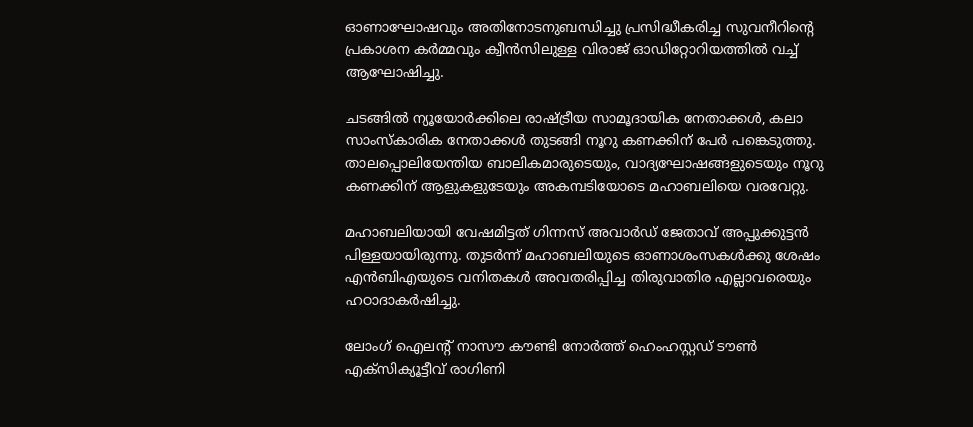ഓണാഘോഷവും അതിനോടനുബന്ധിച്ചു പ്രസിദ്ധീകരിച്ച സുവനീറിന്‍റെ പ്രകാശന കർമ്മവും ക്വീൻസിലുള്ള വിരാജ് ഓഡിറ്റോറിയത്തിൽ വച്ച് ആഘോഷിച്ചു.

ചടങ്ങിൽ ന്യൂയോർക്കിലെ രാഷ്ട്രീയ സാമൂദായിക നേതാക്കൾ, കലാ സാംസ്കാരിക നേതാക്കൾ തുടങ്ങി നൂറു കണക്കിന് പേര്‍ പങ്കെടുത്തു. താലപ്പൊലിയേന്തിയ ബാലികമാരുടെയും, വാദ്യഘോഷങ്ങളുടെയും നൂറു കണക്കിന് ആളുകളുടേയും അകമ്പടിയോടെ മഹാബലിയെ വരവേറ്റു.

മഹാബലിയായി വേഷമിട്ടത് ഗിന്നസ് അവാർഡ് ജേതാവ് അപ്പുക്കുട്ടൻ പിള്ളയായിരുന്നു. തുടര്‍ന്ന് മഹാബലിയുടെ ഓണാശംസകള്‍ക്കു ശേഷം എന്‍ബി‌എയുടെ വനിതകള്‍ അവതരിപ്പിച്ച തിരുവാതിര എല്ലാവരെയും ഹഠാദാകർഷിച്ചു.

ലോംഗ് ഐലന്‍റ് നാസൗ കൗണ്ടി നോർത്ത് ഹെംഹസ്റ്റഡ് ടൗൺ എക്സിക്യൂട്ടീവ് രാഗിണി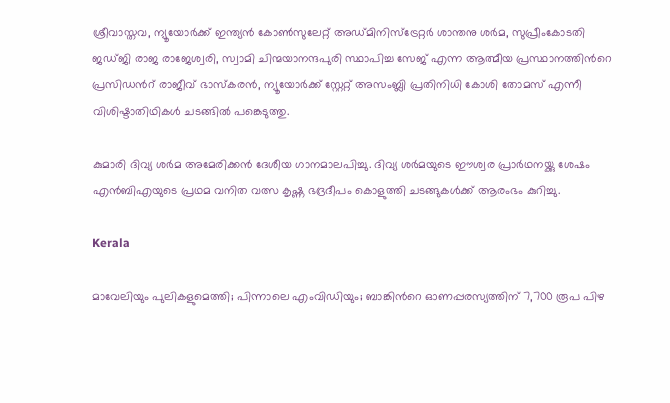ശ്രീവാസ്തവ, ന്യൂയോർക്ക് ഇന്ത്യൻ കോൺസുലേറ്റ് അഡ്മിനിസ്ട്രേറ്റർ ശാന്തനു ശർമ, സുപ്രീംകോടതി ജഡ്ജി രാജ രാജേശ്വരി, സ്വാമി ചിന്മയാനന്ദപുരി സ്ഥാപിച്ച സേജ് എന്ന ആത്മീയ പ്രസ്ഥാനത്തിന്‍റെ പ്രസിഡന്‍റ് രാജീവ്‌ ഭാസ്കരൻ, ന്യൂയോർക്ക് സ്റ്റേറ്റ് അസംബ്ലി പ്രതിനിധി കോശി തോമസ് എന്നീ വിശിഷ്ടാതിഥികള്‍ ചടങ്ങിൽ പങ്കെടുത്തു.

കുമാരി ദിവ്യ ശർമ അമേരിക്കൻ ദേശീയ ഗാനമാലപിച്ചു. ദിവ്യ ശര്‍മയുടെ ഈശ്വര പ്രാർഥനയ്ക്കു ശേഷം എന്‍ബിഎയുടെ പ്രഥമ വനിത വത്സ കൃഷ്ണ ഭദ്രദീപം കൊളുത്തി ചടങ്ങുകൾക്ക് ആരംഭം കുറിച്ചു.

Kerala

മാവേലിയും പുലികളുമെത്തി; പിന്നാലെ എംവിഡിയും; ബാങ്കിന്‍റെ ഓണപ്പരസ്യത്തിന് 7,700 രൂപ പിഴ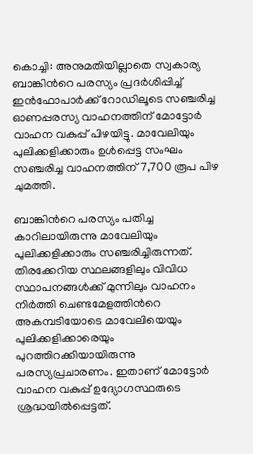കൊച്ചി: അനുമതിയില്ലാതെ സ്വകാര്യ ബാങ്കിന്‍റെ പരസ്യം പ്രദർശിപ്പിച്ച് ഇൻഫോപാർക്ക് റോഡിലൂടെ സഞ്ചരിച്ച ഓണപ്പരസ്യ വാഹനത്തിന് മോട്ടോർ വാഹന വകുപ്പ് പിഴയിട്ടു. മാവേലിയും പുലിക്കളിക്കാരും ഉൾപ്പെട്ട സംഘം സഞ്ചരിച്ച വാഹനത്തിന് 7,700 രൂപ പിഴ ചുമത്തി.

ബാങ്കിന്‍റെ പരസ്യം പതിച്ച കാറിലായിരുന്നു മാവേലിയും പുലിക്കളിക്കാരും സഞ്ചരിച്ചിരുന്നത്. തിരക്കേറിയ സ്ഥലങ്ങളിലും വിവിധ സ്ഥാപനങ്ങൾക്ക് മുന്നിലും വാഹനം നിർത്തി ചെണ്ടമേളത്തിന്‍റെ അകമ്പടിയോടെ മാവേലിയെയും പുലിക്കളിക്കാരെയും പുറത്തിറക്കിയായിരുന്നു പരസ്യപ്രചാരണം. ഇതാണ് മോട്ടോർ വാഹന വകുപ്പ് ഉദ്യോഗസ്ഥരുടെ ശ്രദ്ധയിൽപ്പെട്ടത്.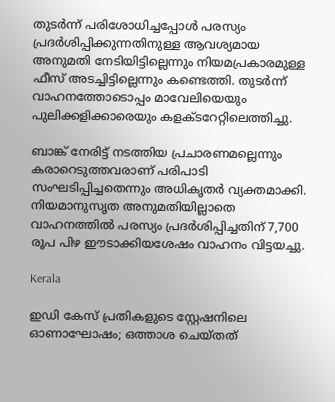തുടർന്ന് പരിശോധിച്ചപ്പോൾ പരസ്യം പ്രദർശിപ്പിക്കുന്നതിനുള്ള ആവശ്യമായ അനുമതി നേടിയിട്ടില്ലെന്നും നിയമപ്രകാരമുള്ള ഫീസ് അടച്ചിട്ടില്ലെന്നും കണ്ടെത്തി. തുടർന്ന് വാഹനത്തോടൊപ്പം മാവേലിയെയും പുലിക്കളിക്കാരെയും കളക്ടറേറ്റിലെത്തിച്ചു.

ബാങ്ക് നേരിട്ട് നടത്തിയ പ്രചാരണമല്ലെന്നും  കരാറെടുത്തവരാണ് പരിപാടി സംഘടിപ്പിച്ചതെന്നും അധികൃതർ വ്യക്തമാക്കി. നിയമാനുസൃത അനുമതിയില്ലാതെ വാഹനത്തിൽ പരസ്യം പ്രദർശിപ്പിച്ചതിന് 7,700 രൂപ പിഴ ഈടാക്കിയശേഷം വാഹനം വിട്ടയച്ചു.

Kerala

ഇഡി കേസ് പ്രതികളുടെ സ്റ്റേഷനിലെ ഓണാഘോഷം; ഒത്താശ ചെയ്തത്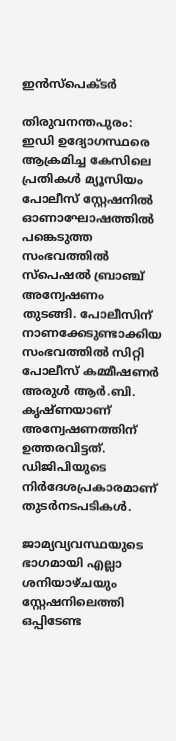ഇൻസ്പെക്ടർ

തിരുവനന്തപുരം: ഇഡി ഉദ്യോഗസ്ഥരെ ആക്രമിച്ച കേസിലെ പ്രതികൾ മ്യൂസിയം പോലീസ് സ്റ്റേഷനിൽ ഓണാഘോഷത്തിൽ പങ്കെടുത്ത സംഭവത്തിൽ സ്പെഷൽ ബ്രാഞ്ച് അന്വേഷണം തുടങ്ങി. പോലീസിന് നാണക്കേടുണ്ടാക്കിയ സംഭവത്തിൽ സിറ്റി പോലീസ് കമ്മീഷണർ അരുള്‍ ആർ.ബി. കൃഷ്ണയാണ് അന്വേഷണത്തിന് ഉത്തരവിട്ടത്. ഡിജിപിയുടെ നിർദേശപ്രകാരമാണ് തുടർനടപടികൾ.

ജാമ്യവ്യവസ്ഥയുടെ ഭാഗമായി എല്ലാ ശനിയാഴ്ചയും സ്റ്റേഷനിലെത്തി ഒപ്പിടേണ്ട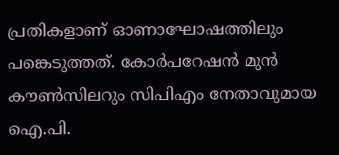പ്രതികളാണ് ഓണാഘോഷത്തിലും പങ്കെടുത്തത്. കോർപറേഷൻ മുൻ കൗൺസിലറും സിപിഎം നേതാവുമായ ഐ.പി.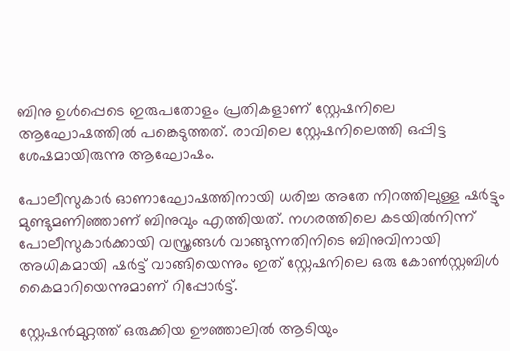ബിനു ഉൾപ്പെടെ ഇരുപതോളം പ്രതികളാണ് സ്റ്റേഷനിലെ ആഘോഷത്തിൽ പങ്കെടുത്തത്. രാവിലെ സ്റ്റേഷനിലെത്തി ഒപ്പിട്ട ശേഷമായിരുന്നു ആഘോഷം.

പോലീസുകാർ ഓണാഘോഷത്തിനായി ധരിച്ച അതേ നിറത്തിലുള്ള ഷർട്ടും മുണ്ടുമണിഞ്ഞാണ് ബിനുവും എത്തിയത്. നഗരത്തിലെ കടയിൽനിന്ന് പോലീസുകാർക്കായി വസ്ത്രങ്ങൾ വാങ്ങുന്നതിനിടെ ബിനുവിനായി അധികമായി ഷർട്ട് വാങ്ങിയെന്നും ഇത് സ്റ്റേഷനിലെ ഒരു കോൺസ്റ്റബിൾ കൈമാറിയെന്നുമാണ് റിപ്പോർട്ട്.

സ്റ്റേഷൻമുറ്റത്ത് ഒരുക്കിയ ഊഞ്ഞാലിൽ ആടിയും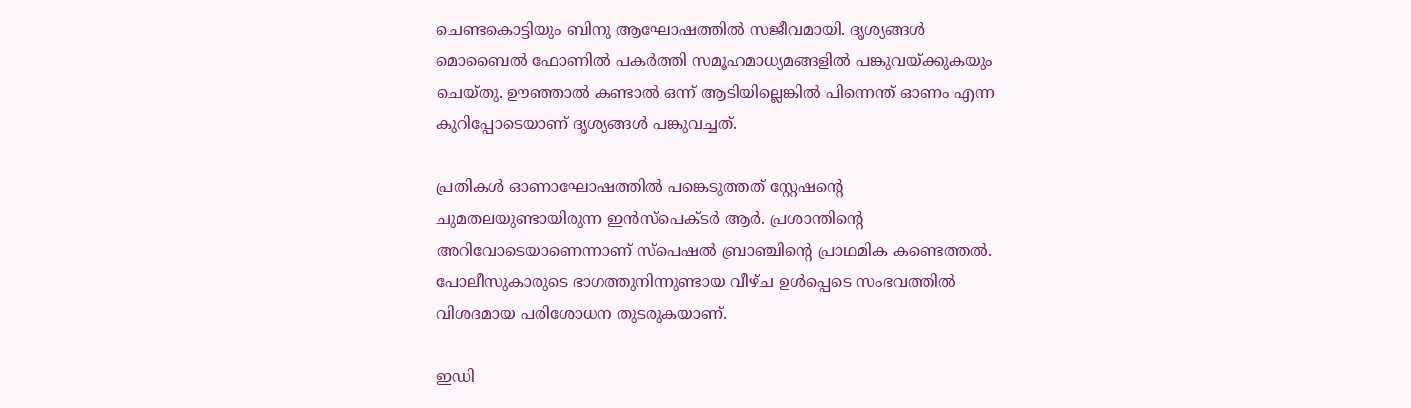ചെണ്ടകൊട്ടിയും ബിനു ആഘോഷത്തിൽ സജീവമായി. ദൃശ്യങ്ങൾ മൊബൈൽ ഫോണിൽ പകർത്തി സമൂഹമാധ്യമങ്ങളിൽ പങ്കുവയ്ക്കുകയും ചെയ്തു. ഊഞ്ഞാൽ കണ്ടാൽ ഒന്ന് ആടിയില്ലെങ്കിൽ പിന്നെന്ത് ഓണം എന്ന കുറിപ്പോടെയാണ് ദൃശ്യങ്ങൾ പങ്കുവച്ചത്.

പ്രതികൾ ഓണാഘോഷത്തിൽ പങ്കെടുത്തത് സ്റ്റേഷന്‍റെ ചുമതലയുണ്ടായിരുന്ന ഇൻസ്പെക്ടർ ആർ. പ്രശാന്തിന്‍റെ അറിവോടെയാണെന്നാണ് സ്പെഷൽ ബ്രാഞ്ചിന്‍റെ പ്രാഥമിക കണ്ടെത്തൽ. പോലീസുകാരുടെ ഭാഗത്തുനിന്നുണ്ടായ വീഴ്ച ഉൾപ്പെടെ സംഭവത്തിൽ വിശദമായ പരിശോധന തുടരുകയാണ്.

ഇഡി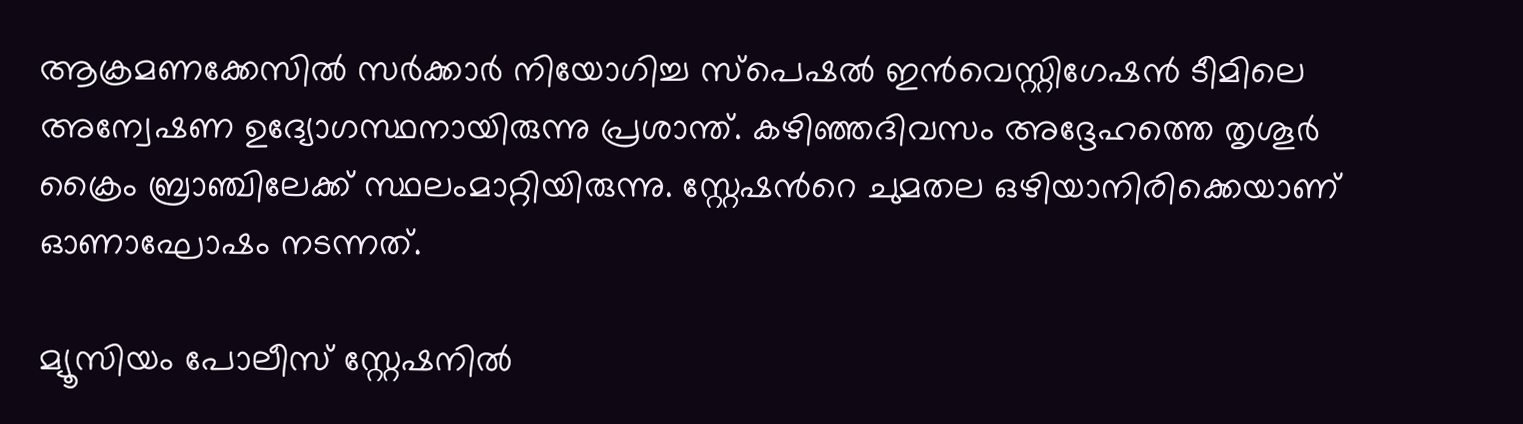ആക്രമണക്കേസിൽ സർക്കാർ നിയോഗിച്ച സ്പെഷൽ ഇൻവെസ്റ്റിഗേഷൻ ടീമിലെ അന്വേഷണ ഉദ്യോഗസ്ഥനായിരുന്നു പ്രശാന്ത്. കഴിഞ്ഞദിവസം അദ്ദേഹത്തെ തൃശൂർ ക്രൈം ബ്രാഞ്ചിലേക്ക് സ്ഥലംമാറ്റിയിരുന്നു. സ്റ്റേഷന്‍റെ ചുമതല ഒഴിയാനിരിക്കെയാണ് ഓണാഘോഷം നടന്നത്.

മ്യൂസിയം പോലീസ് സ്റ്റേഷനിൽ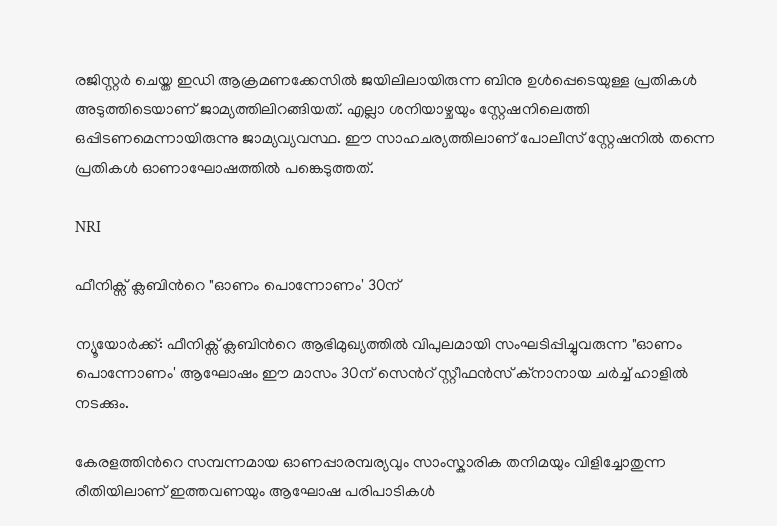രജിസ്റ്റർ ചെയ്ത ഇഡി ആക്രമണക്കേസിൽ ജയിലിലായിരുന്ന ബിനു ഉൾപ്പെടെയുള്ള പ്രതികൾ അടുത്തിടെയാണ് ജാമ്യത്തിലിറങ്ങിയത്. എല്ലാ ശനിയാഴ്ചയും സ്റ്റേഷനിലെത്തി ഒപ്പിടണമെന്നായിരുന്നു ജാമ്യവ്യവസ്ഥ. ഈ സാഹചര്യത്തിലാണ് പോലീസ് സ്റ്റേഷനിൽ തന്നെ പ്രതികൾ ഓണാഘോഷത്തിൽ പങ്കെടുത്തത്.

NRI

ഫീനിക്സ് ക്ലബിന്‍റെ "ഓണം പൊന്നോണം' 30ന്

ന്യൂയോർക്ക്: ഫീനിക്സ് ക്ലബിന്‍റെ ആഭിമുഖ്യത്തിൽ വിപുലമായി സംഘടിപ്പിച്ചുവരുന്ന "ഓണം പൊന്നോണം' ആഘോഷം ഈ മാസം 30ന് സെന്‍റ് സ്റ്റീഫൻസ് ക്നാനായ ചർച്ച് ഹാളിൽ നടക്കും.

കേരളത്തിന്‍റെ സമ്പന്നമായ ഓണപ്പാരമ്പര്യവും സാംസ്കാരിക തനിമയും വിളിച്ചോതുന്ന രീതിയിലാണ് ഇത്തവണയും ആഘോഷ പരിപാടികൾ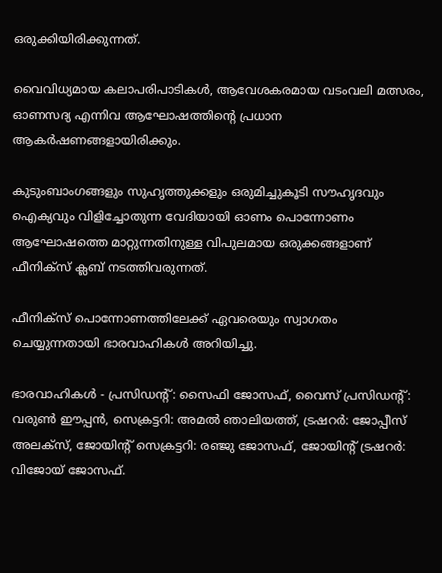ഒരുക്കിയിരിക്കുന്നത്.

വൈവിധ്യമായ കലാപരിപാടികൾ, ആവേശകരമായ വടംവലി മത്സരം, ഓണസദ്യ എന്നിവ ആഘോഷത്തിന്‍റെ പ്രധാന ആകർഷണങ്ങളായിരിക്കും.

കുടുംബാംഗങ്ങളും സുഹൃത്തുക്കളും ഒരുമിച്ചുകൂടി സൗഹൃദവും ഐക്യവും വിളിച്ചോതുന്ന വേദിയായി ഓണം പൊന്നോണം ആഘോഷത്തെ മാറ്റുന്നതിനുള്ള വിപുലമായ ഒരുക്കങ്ങളാണ് ഫീനിക്സ് ക്ലബ് നടത്തിവരുന്നത്.

ഫീനിക്സ് പൊന്നോണത്തിലേക്ക് ഏവരെയും സ്വാഗതം ചെയ്യുന്നതായി ഭാരവാഹികൾ അറിയിച്ചു.

ഭാരവാഹികൾ - പ്രസിഡന്‍റ്: സൈഫി ജോസഫ്, വൈസ് പ്രസിഡന്‍റ്: വരുൺ ഈപ്പൻ, സെക്രട്ടറി: അമൽ ഞാലിയത്ത്, ട്രഷറർ: ജോപ്പീസ് അലക്സ്, ജോയിന്‍റ് സെക്രട്ടറി: രഞ്ജു ജോസഫ്, ജോയിന്‍റ് ട്രഷറർ: വിജോയ് ജോസഫ്.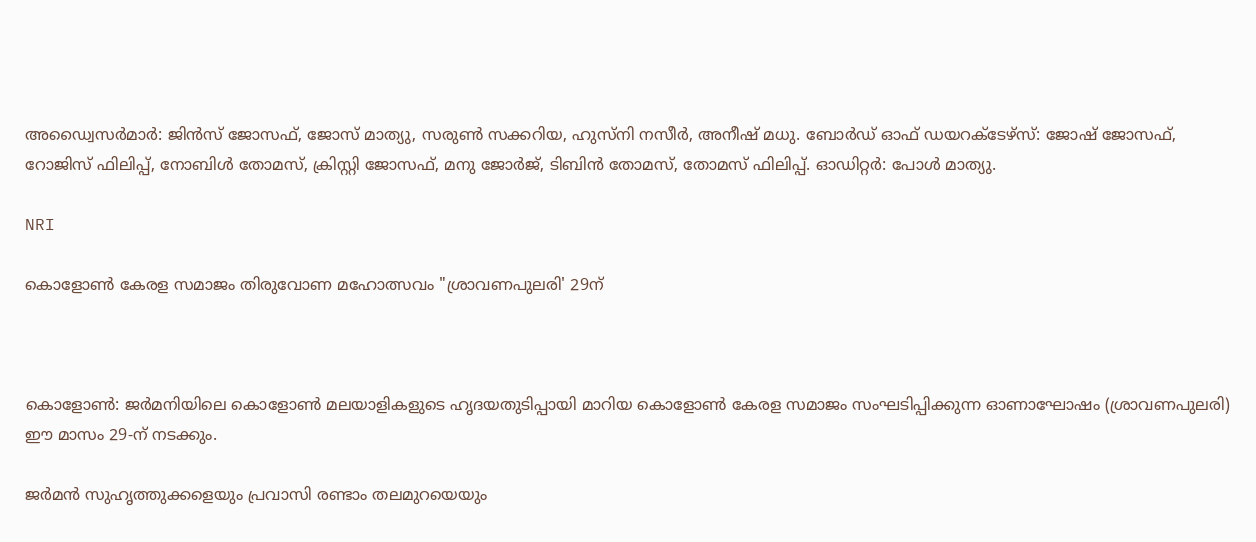അഡ്വൈസർമാർ: ജിൻസ് ജോസഫ്, ജോസ് മാത്യു, സരുൺ സക്കറിയ, ഹുസ്നി നസീർ, അനീഷ് മധു. ബോർഡ് ഓഫ് ഡയറക്ടേഴ്സ്: ജോഷ് ജോസഫ്, റോജിസ് ഫിലിപ്പ്, നോബിൾ തോമസ്, ക്രിസ്റ്റി ജോസഫ്, മനു ജോർജ്, ടിബിൻ തോമസ്, തോമസ് ഫിലിപ്പ്. ഓഡിറ്റർ: പോൾ മാത്യു.

NRI

കൊളോൺ കേരള സമാജം തിരുവോണ മഹോത്സവം "ശ്രാവണപുലരി' 29ന്



കൊളോൺ: ജർമനിയിലെ കൊളോൺ മലയാളികളുടെ ഹൃദയതുടിപ്പായി മാറിയ കൊളോൺ കേരള സമാജം സംഘടിപ്പിക്കുന്ന ഓണാഘോഷം (ശ്രാവണപുലരി) ഈ മാസം 29-ന് നടക്കും.

ജർമൻ സുഹൃത്തുക്കളെയും പ്രവാസി രണ്ടാം തലമുറയെയും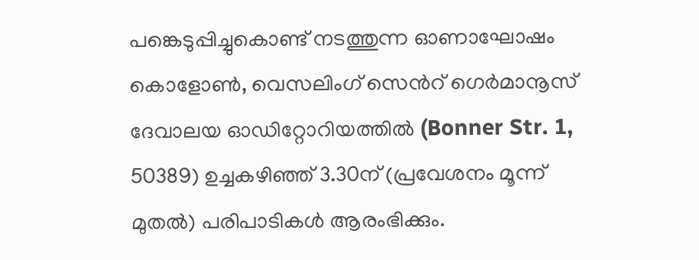പങ്കെടുപ്പിച്ചുകൊണ്ട് നടത്തുന്ന ഓണാഘോഷം കൊളോൺ, വെസലിംഗ് സെന്‍റ് ഗെർമാനൂസ് ദേവാലയ ഓഡിറ്റോറിയത്തിൽ (Bonner Str. 1, 50389) ഉച്ചകഴിഞ്ഞ് 3.30ന് (പ്രവേശനം മൂന്ന് മുതൽ) പരിപാടികൾ ആരംഭിക്കും.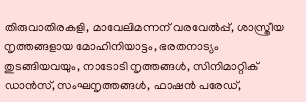തിരുവാതിരകളി, മാവേലിമന്നന് വരവേൽപ്പ്, ശാസ്ത്രീയ നൃത്തങ്ങളായ മോഹിനിയാട്ടം, ഭരതനാട്യം തുടങ്ങിയവയും, നാടോടി നൃത്തങ്ങൾ, സിനിമാറ്റിക് ഡാൻസ്, സംഘനൃത്തങ്ങൾ, ഫാഷൻ പരേഡ്,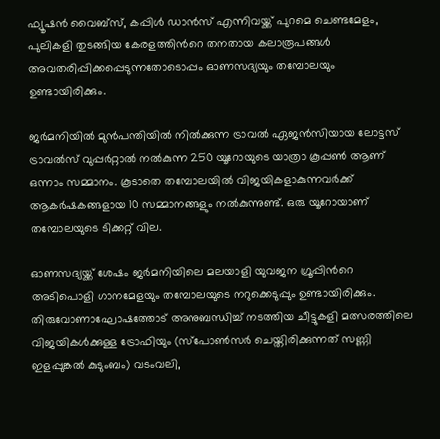ഫ്യൂഷൻ വൈബ്സ്, കപ്പിൾ ഡാൻസ് എന്നിവയ്ക്ക് പുറമെ ചെണ്ടമേളം, പുലികളി തുടങ്ങിയ കേരളത്തിന്‍റെ തനതായ കലാരൂപങ്ങൾ അവതരിപ്പിക്കപ്പെടുന്നതോടൊപ്പം ഓണസദ്യയും തമ്പോലയും ഉണ്ടായിരിക്കും.

ജർമനിയിൽ മുൻപന്തിയിൽ നിൽക്കുന്ന ട്രാവൽ ഏജൻസിയായ ലോട്ടസ് ട്രാവൽസ് വുപ്പർറ്റാൽ നൽകുന്ന 250 യൂറോയുടെ യാത്രാ കൂപ്പൺ ആണ് ഒന്നാം സമ്മാനം. കൂടാതെ തമ്പോലയിൽ വിജയികളാകുന്നവർക്ക് ആകർഷകങ്ങളായ 10 സമ്മാനങ്ങളും നൽകുന്നുണ്ട്. ഒരു യൂറോയാണ് തമ്പോലയുടെ ടിക്കറ്റ് വില.

ഓണസദ്യയ്ക്ക് ശേഷം ജർമനിയിലെ മലയാളി യുവജന ഗ്രൂപ്പിന്‍റെ അടിപൊളി ഗാനമേളയും തമ്പോലയുടെ നറുക്കെടുപ്പും ഉണ്ടായിരിക്കും. തിരുവോണാഘോഷത്തോട് അനുബന്ധിച്ച് നടത്തിയ ചീട്ടുകളി മത്സരത്തിലെ വിജയികൾക്കുള്ള ട്രോഫിയും (സ്പോൺസർ ചെയ്തിരിക്കുന്നത് സണ്ണി ഇളപ്പുങ്കൽ കുടുംബം) വടംവലി,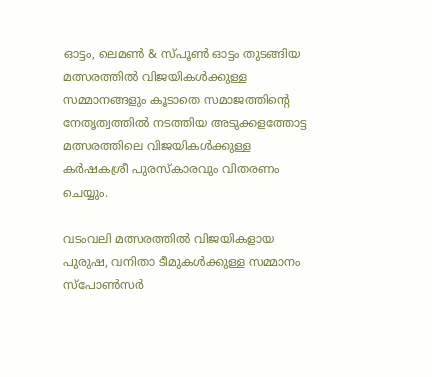ഓട്ടം, ലെമൺ & സ്പൂൺ ഓട്ടം തുടങ്ങിയ മത്സരത്തിൽ വിജയികൾക്കുള്ള സമ്മാനങ്ങളും കൂടാതെ സമാജത്തിന്‍റെ നേതൃത്വത്തിൽ നടത്തിയ അടുക്കളത്തോട്ട മത്സരത്തിലെ വിജയികൾക്കുള്ള കർഷകശ്രീ പുരസ്കാരവും വിതരണം ചെയ്യും.

വടംവലി മത്സരത്തിൽ വിജയികളായ പുരുഷ, വനിതാ ടീമുകൾക്കുള്ള സമ്മാനം സ്പോൺസർ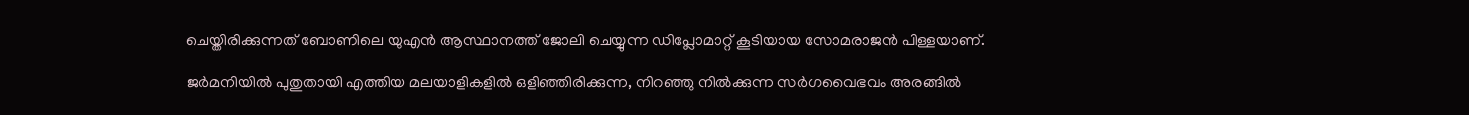ചെയ്തിരിക്കുന്നത് ബോണിലെ യുഎൻ ആസ്ഥാനത്ത് ജോലി ചെയ്യുന്ന ഡിപ്ലോമാറ്റ് കൂടിയായ സോമരാജൻ പിള്ളയാണ്.

ജർമനിയിൽ പുതുതായി എത്തിയ മലയാളികളിൽ ഒളിഞ്ഞിരിക്കുന്ന, നിറഞ്ഞു നിൽക്കുന്ന സർഗവൈഭവം അരങ്ങിൽ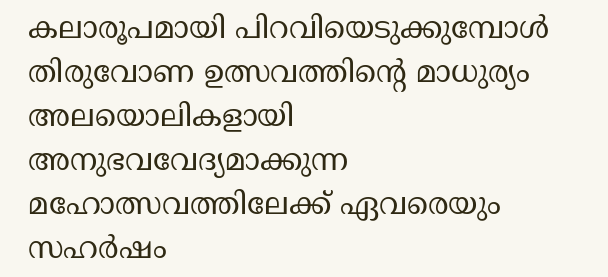കലാരൂപമായി പിറവിയെടുക്കുമ്പോൾ തിരുവോണ ഉത്സവത്തിന്‍റെ മാധുര്യം അലയൊലികളായി അനുഭവവേദ്യമാക്കുന്ന മഹോത്സവത്തിലേക്ക് ഏവരെയും സഹർഷം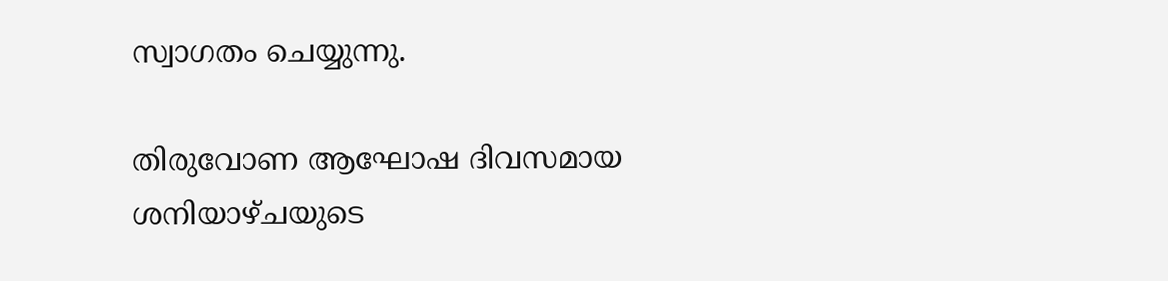സ്വാഗതം ചെയ്യുന്നു.

തിരുവോണ ആഘോഷ ദിവസമായ ശനിയാഴ്ചയുടെ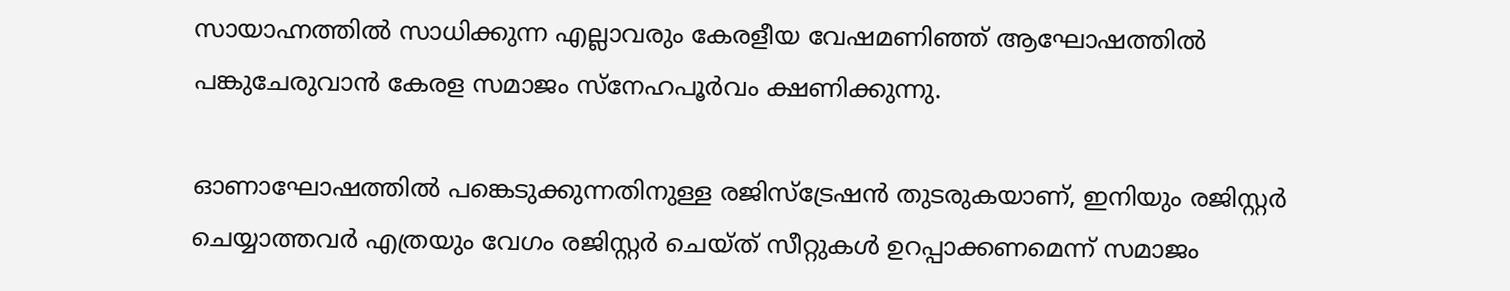സായാഹ്നത്തിൽ സാധിക്കുന്ന എല്ലാവരും കേരളീയ വേഷമണിഞ്ഞ് ആഘോഷത്തിൽ പങ്കുചേരുവാൻ കേരള സമാജം സ്നേഹപൂർവം ക്ഷണിക്കുന്നു.

ഓണാഘോഷത്തിൽ പങ്കെടുക്കുന്നതിനുള്ള രജിസ്ട്രേഷൻ തുടരുകയാണ്, ഇനിയും രജിസ്റ്റർ ചെയ്യാത്തവർ എത്രയും വേഗം രജിസ്റ്റർ ചെയ്ത് സീറ്റുകൾ ഉറപ്പാക്കണമെന്ന് സമാജം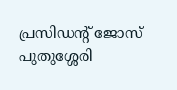പ്രസിഡന്റ് ജോസ് പുതുശ്ശേരി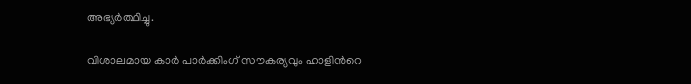അഭ്യർത്ഥിച്ചു.

വിശാലമായ കാർ പാർക്കിംഗ് സൗകര്യവും ഹാളിന്‍റെ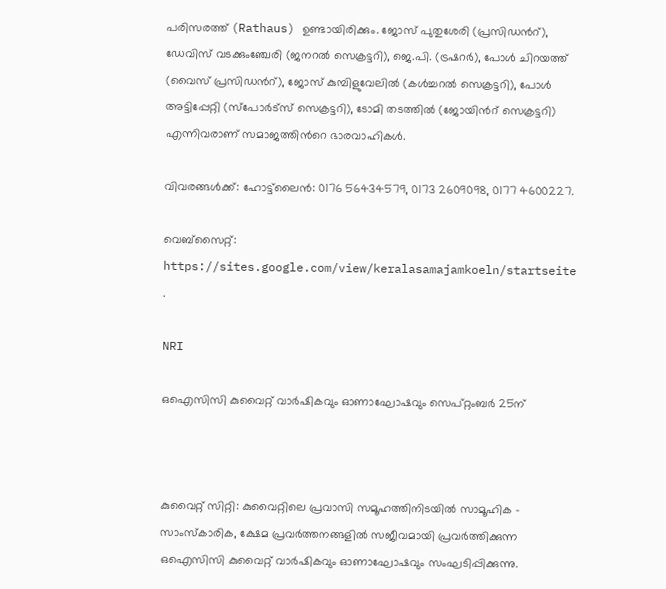പരിസരത്ത് (Rathaus) ഉണ്ടായിരിക്കും. ജോസ് പുതുശേരി (പ്രസിഡന്‍റ്), ഡേവിസ് വടക്കുംഞ്ചേരി (ജനറൽ സെക്രട്ടറി), ജെ.പി. (ട്രഷറർ), പോൾ ചിറയത്ത് (വൈസ് പ്രസിഡന്‍റ്), ജോസ് കുമ്പിളുവേലിൽ (കൾച്ചറൽ സെക്രട്ടറി), പോൾ അട്ടിപ്പേറ്റി (സ്പോർട്സ് സെക്രട്ടറി), ടോമി തടത്തിൽ (ജോയിന്‍റ് സെക്രട്ടറി) എന്നിവരാണ് സമാജത്തിന്‍റെ ഭാരവാഹികൾ.

വിവരങ്ങൾക്ക്: ഹോട്ട്‌ലൈൻ: 0176 56434579, 0173 2609098, 0177 4600227.

വെബ്‌സൈറ്റ്: https://sites.google.com/view/keralasamajamkoeln/startseite .

NRI

ഒഐസിസി കുവൈറ്റ് വാർഷികവും ഓണാഘോഷവും സെപ്റ്റംബർ 25ന്



കുവൈറ്റ് സിറ്റി: കുവൈറ്റിലെ പ്രവാസി സമൂഹത്തിനിടയിൽ സാമൂഹിക - സാംസ്കാരിക, ക്ഷേമ പ്രവർത്തനങ്ങളിൽ സജീവമായി പ്രവർത്തിക്കുന്ന ഒഐസിസി കുവൈറ്റ് വാർഷികവും ഓണാഘോഷവും സംഘടിപ്പിക്കുന്നു.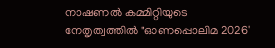നാഷണൽ കമ്മിറ്റിയുടെ നേതൃത്വത്തിൽ "ഓണപ്പൊലിമ 2026'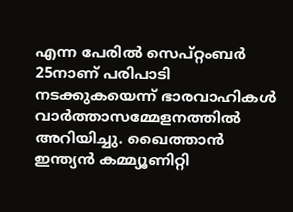എന്ന പേരിൽ സെപ്റ്റംബർ 25നാണ് പരിപാടി ന‌ടക്കുകയെന്ന് ഭാരവാഹികൾ വാർത്താസമ്മേളനത്തിൽ അറിയിച്ചു. ഖൈത്താൻ ഇന്ത്യൻ കമ്മ്യൂണിറ്റി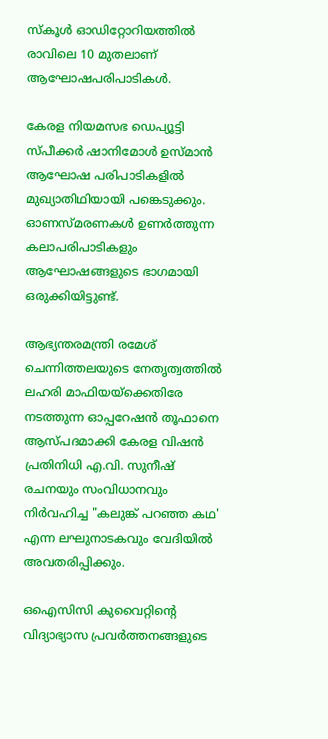സ്കൂൾ ഓഡിറ്റോറിയത്തിൽ രാവിലെ 10 മുതലാണ് ആഘോഷപരിപാടികൾ.

കേരള നിയമസഭ ഡെപ്യൂട്ടി സ്പീക്കർ ഷാനിമോൾ ഉസ്മാൻ ആഘോഷ പരിപാടികളിൽ മുഖ്യാതിഥിയായി പങ്കെടുക്കും. ഓണസ്മരണകൾ ഉണർത്തുന്ന കലാപരിപാടികളും ആഘോഷങ്ങളുടെ ഭാഗമായി ഒരുക്കിയിട്ടുണ്ട്.

ആഭ്യന്തരമന്ത്രി രമേശ് ചെന്നിത്തലയുടെ നേതൃത്വത്തിൽ ലഹരി മാഫിയയ്‌ക്കെതിരേ നടത്തുന്ന ഓപ്പറേഷൻ തൂഫാനെ ആസ്പദമാക്കി കേരള വിഷൻ പ്രതിനിധി എ.വി. സുനീഷ് രചനയും സംവിധാനവും നിർവഹിച്ച "കലുങ്ക് പറഞ്ഞ കഥ' എന്ന ലഘുനാടകവും വേദിയിൽ അവതരിപ്പിക്കും.

ഒഐസിസി കുവൈറ്റിന്‍റെ വിദ്യാഭ്യാസ പ്രവർത്തനങ്ങളുടെ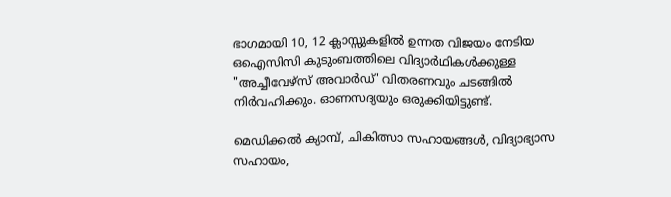ഭാഗമായി 10, 12 ക്ലാസ്സുകളിൽ ഉന്നത വിജയം നേടിയ ഒഐസിസി കുടുംബത്തിലെ വിദ്യാർഥികൾക്കുള്ള "അച്ചീവേഴ്‌സ് അവാർഡ്' വിതരണവും ചടങ്ങിൽ നിർവഹിക്കും. ഓണസദ്യയും ഒരുക്കിയിട്ടുണ്ട്.

മെഡിക്കൽ ക്യാമ്പ്, ചികിത്സാ സഹായങ്ങൾ, വിദ്യാഭ്യാസ സഹായം,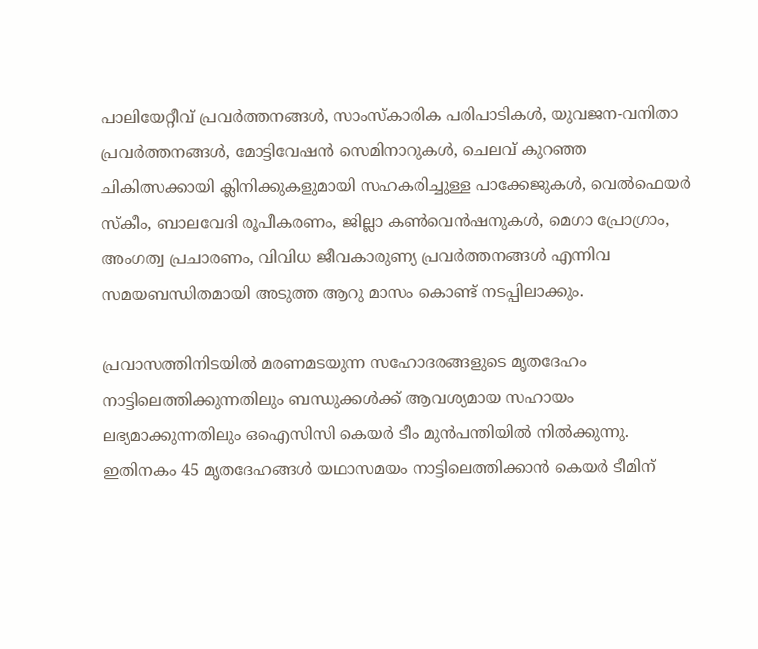പാലിയേറ്റീവ് പ്രവർത്തനങ്ങൾ, സാംസ്കാരിക പരിപാടികൾ, യുവജന-വനിതാ പ്രവർത്തനങ്ങൾ, മോട്ടിവേഷൻ സെമിനാറുകൾ, ചെലവ് കുറഞ്ഞ ചികിത്സക്കായി ക്ലിനിക്കുകളുമായി സഹകരിച്ചുള്ള പാക്കേജുകൾ, വെൽഫെയർ സ്കീം, ബാലവേദി രൂപീകരണം, ജില്ലാ കൺവെൻഷനുകൾ, മെഗാ പ്രോഗ്രാം, അംഗത്വ പ്രചാരണം, വിവിധ ജീവകാരുണ്യ പ്രവർത്തനങ്ങൾ എന്നിവ സമയബന്ധിതമായി അടുത്ത ആറു മാസം കൊണ്ട് നടപ്പിലാക്കും.

പ്രവാസത്തിനിടയിൽ മരണമടയുന്ന സഹോദരങ്ങളുടെ മൃതദേഹം നാട്ടിലെത്തിക്കുന്നതിലും ബന്ധുക്കൾക്ക് ആവശ്യമായ സഹായം ലഭ്യമാക്കുന്നതിലും ഒഐസിസി കെയർ ടീം മുൻപന്തിയിൽ നിൽക്കുന്നു. ഇതിനകം 45 മൃതദേഹങ്ങൾ യഥാസമയം നാട്ടിലെത്തിക്കാൻ കെയർ ടീമിന്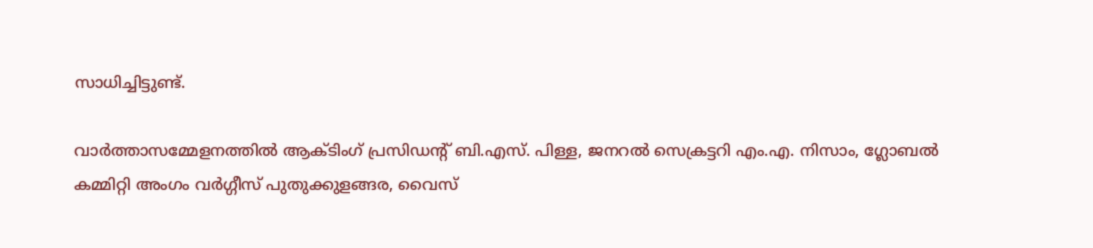സാധിച്ചിട്ടുണ്ട്.

വാർത്താസമ്മേളനത്തിൽ ആക്ടിംഗ് പ്രസിഡന്‍റ് ബി.എസ്. പിള്ള, ജനറൽ സെക്രട്ടറി എം.എ. നിസാം, ഗ്ലോബൽ കമ്മിറ്റി അംഗം വർഗ്ഗീസ് പുതുക്കുളങ്ങര, വൈസ്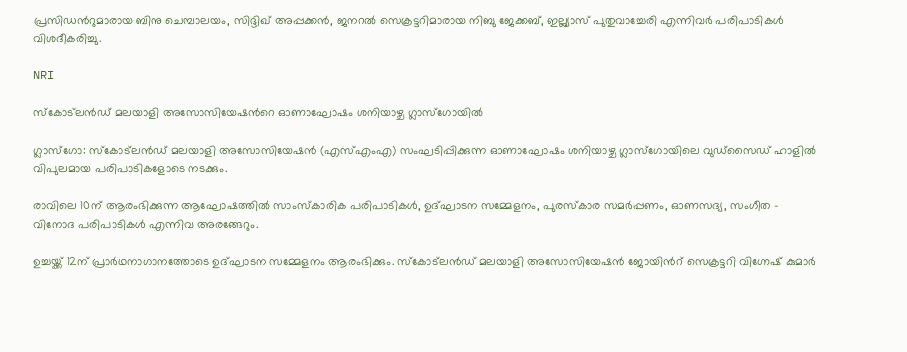പ്രസിഡന്‍റുമാരായ ബിനു ചെമ്പാലയം, സിദ്ദിഖ് അപ്പക്കൻ, ജനറൽ സെക്രട്ടറിമാരായ നിബു ജേക്കബ്, ഇല്ല്യാസ് പുതുവാച്ചേരി എന്നിവർ പരിപാടികൾ വിശദീകരിച്ചു.

NRI

സ്കോട്‌ലൻഡ് മലയാളി അസോസിയേഷന്‍റെ ഓണാഘോഷം ശനിയാഴ്ച ഗ്ലാസ്‌ഗോയിൽ

ഗ്ലാസ്‌ഗോ: സ്കോട്‌ലൻഡ് മലയാളി അസോസിയേഷൻ (എസ്എംഎ) സംഘടിപ്പിക്കുന്ന ഓണാഘോഷം ശനിയാഴ്ച ഗ്ലാസ്‌ഗോയിലെ വുഡ്‌സൈഡ് ഹാളിൽ വിപുലമായ പരിപാടികളോടെ നടക്കും.

രാവിലെ 10ന് ആരംഭിക്കുന്ന ആഘോഷത്തിൽ സാംസ്കാരിക പരിപാടികൾ, ഉദ്ഘാടന സമ്മേളനം, പുരസ്‌കാര സമർപ്പണം, ഓണസദ്യ, സംഗീത - വിനോദ പരിപാടികൾ എന്നിവ അരങ്ങേറും.

ഉച്ചയ്ക്ക് 12ന് പ്രാർഥനാഗാനത്തോടെ ഉദ്ഘാടന സമ്മേളനം ആരംഭിക്കും. സ്കോട്‌ലൻഡ് മലയാളി അസോസിയേഷൻ ജോയിന്‍റ് സെക്രട്ടറി വിഗ്നേഷ് കുമാർ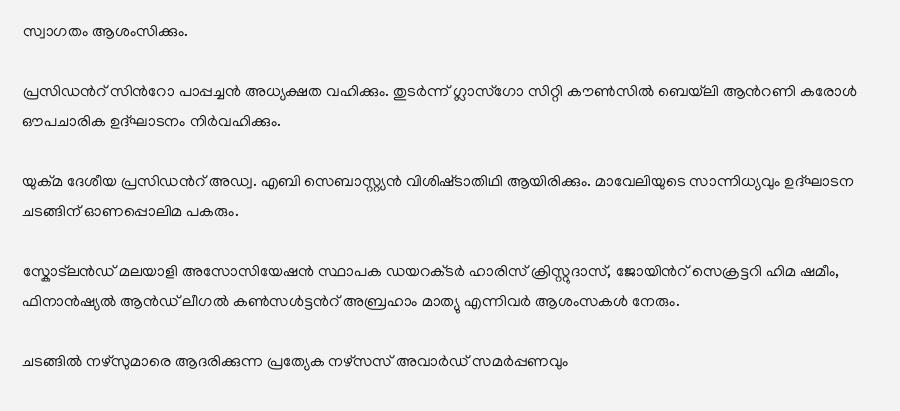സ്വാഗതം ആശംസിക്കും.

പ്രസിഡന്‍റ് സിന്‍റോ പാപ്പച്ചൻ അധ്യക്ഷത വഹിക്കും. തുടർന്ന് ഗ്ലാസ്‌ഗോ സിറ്റി കൗൺസിൽ ബെയ്‌ലി ആന്‍റണി കരോൾ ഔപചാരിക ഉദ്ഘാടനം നിർവഹിക്കും.

യുക്മ ദേശീയ പ്രസിഡന്‍റ് അഡ്വ. എബി സെബാസ്റ്റ്യൻ വിശിഷ്‌ടാതിഥി ആയിരിക്കും. മാവേലിയുടെ സാന്നിധ്യവും ഉദ്ഘാടന ചടങ്ങിന് ഓണപ്പൊലിമ പകരും.

സ്കോ‌ട്‌ലൻഡ് മലയാളി അസോസിയേഷൻ സ്ഥാപക ഡയറക്‌ടർ ഹാരിസ് ക്രിസ്റ്റുദാസ്, ജോയിന്‍റ് സെക്രട്ടറി ഹിമ ഷമീം, ഫിനാൻഷ്യൽ ആൻഡ് ലീഗൽ കൺസൾട്ടന്‍റ് അബ്രഹാം മാത്യു എന്നിവർ ആശംസകൾ നേരും.

ചടങ്ങിൽ നഴ്‌സുമാരെ ആദരിക്കുന്ന പ്രത്യേക നഴ്‌സസ് അവാർഡ് സമർപ്പണവും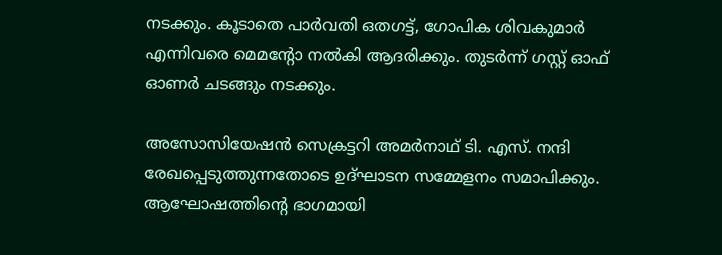നടക്കും. കൂടാതെ പാർവതി ഒതഗട്ട്, ഗോപിക ശിവകുമാർ എന്നിവരെ മെമന്‍റോ നൽകി ആദരിക്കും. തുടർന്ന് ഗസ്റ്റ് ഓഫ് ഓണർ ചടങ്ങും നടക്കും.

അസോസിയേഷൻ സെക്രട്ടറി അമർനാഥ് ടി. എസ്. നന്ദി രേഖപ്പെടുത്തുന്നതോടെ ഉദ്ഘാടന സമ്മേളനം സമാപിക്കും. ആഘോഷത്തിന്‍റെ ഭാഗമായി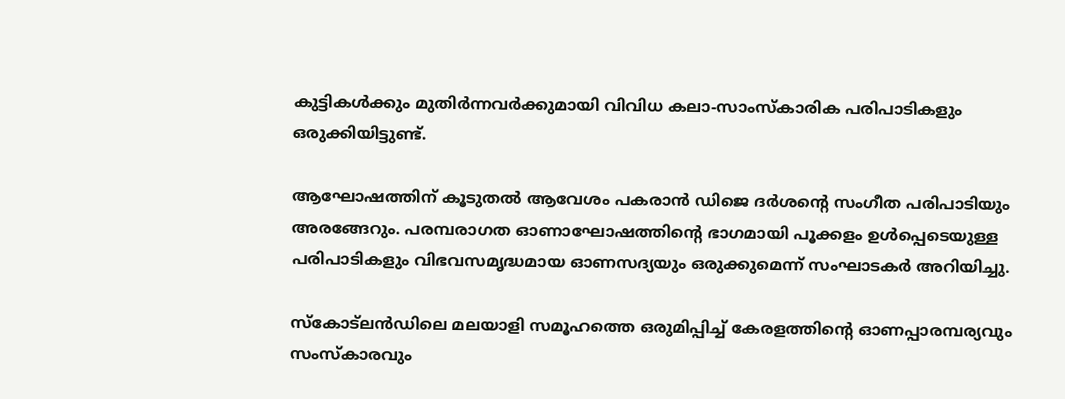കുട്ടികൾക്കും മുതിർന്നവർക്കുമായി വിവിധ കലാ-സാംസ്കാരിക പരിപാടികളും ഒരുക്കിയിട്ടുണ്ട്.

ആഘോഷത്തിന് കൂടുതൽ ആവേശം പകരാൻ ഡിജെ ദർശന്‍റെ സംഗീത പരിപാടിയും അരങ്ങേറും. പരമ്പരാഗത ഓണാഘോഷത്തിന്‍റെ ഭാഗമായി പൂക്കളം ഉൾപ്പെടെയുള്ള പരിപാടികളും വിഭവസമൃദ്ധമായ ഓണസദ്യയും ഒരുക്കുമെന്ന് സംഘാടകർ അറിയിച്ചു.

സ്കോ‌ട്‌ലൻഡിലെ മലയാളി സമൂഹത്തെ ഒരുമിപ്പിച്ച് കേരളത്തിന്‍റെ ഓണപ്പാരമ്പര്യവും സംസ്കാരവും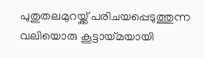പുതുതലമുറയ്ക്ക് പരിചയപ്പെടുത്തുന്ന വലിയൊരു കൂട്ടായ്മയായി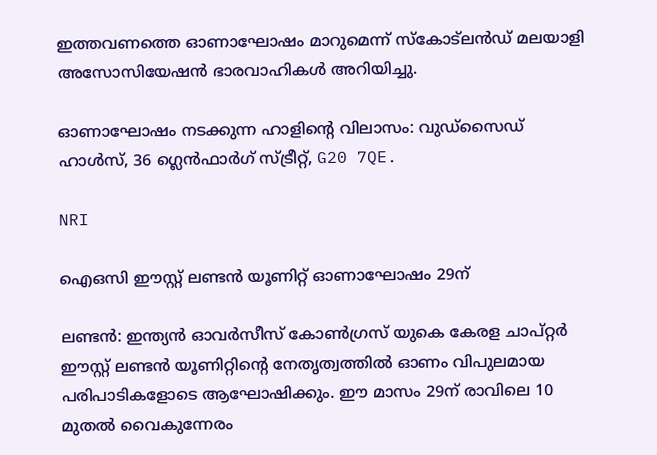ഇത്തവണത്തെ ഓണാഘോഷം മാറുമെന്ന് സ്കോട്‌ലൻഡ് മലയാളി അസോസിയേഷൻ ഭാരവാഹികൾ അറിയിച്ചു.

ഓണാഘോഷം നടക്കുന്ന ഹാളിന്‍റെ വിലാസം: വുഡ്‌സൈഡ് ഹാൾസ്, 36 ഗ്ലെൻഫാർഗ് സ്ട്രീറ്റ്, G20 7QE.

NRI

ഐഒസി ഈസ്റ്റ് ലണ്ടൻ യൂണിറ്റ് ഓണാഘോഷം 29ന്

ലണ്ടൻ: ഇന്ത്യൻ ഓവർസീസ് കോൺഗ്രസ് യുകെ കേരള ചാപ്റ്റർ ഈസ്റ്റ് ലണ്ടൻ യൂണിറ്റിന്‍റെ നേതൃത്വത്തിൽ ഓണം വിപുലമായ പരിപാടികളോടെ ആഘോഷിക്കും. ഈ മാസം 29ന് രാവിലെ 10 മുതൽ വൈകുന്നേരം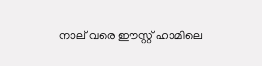നാല് വരെ ഈസ്റ്റ് ഹാമിലെ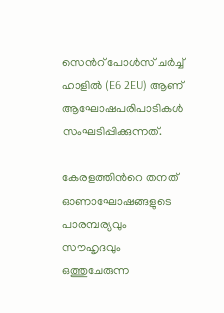സെന്‍റ് പോൾസ് ചർച്ച് ഹാളിൽ (E6 2EU) ആണ് ആഘോഷപരിപാടികൾ സംഘടിപ്പിക്കുന്നത്.

കേരളത്തിന്‍റെ തനത് ഓണാഘോഷങ്ങളുടെ പാരമ്പര്യവും സൗഹൃദവും ഒത്തുചേരുന്ന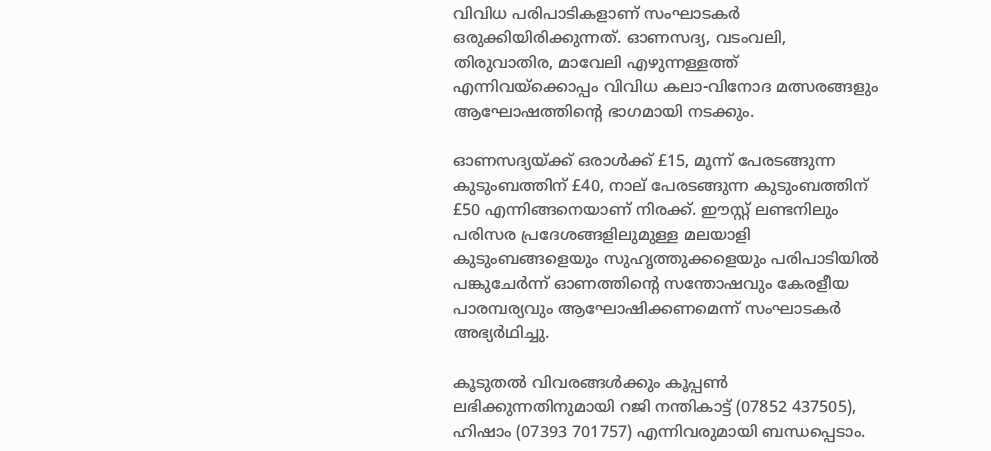വിവിധ പരിപാടികളാണ് സംഘാടകർ ഒരുക്കിയിരിക്കുന്നത്. ഓണസദ്യ, വടംവലി, തിരുവാതിര, മാവേലി എഴുന്നള്ളത്ത് എന്നിവയ്ക്കൊപ്പം വിവിധ കലാ-വിനോദ മത്സരങ്ങളും ആഘോഷത്തിന്‍റെ ഭാഗമായി നടക്കും.

ഓണസദ്യയ്ക്ക് ഒരാൾക്ക് £15, മൂന്ന് പേരടങ്ങുന്ന കുടുംബത്തിന് £40, നാല് പേരടങ്ങുന്ന കുടുംബത്തിന് £50 എന്നിങ്ങനെയാണ് നിരക്ക്. ഈസ്റ്റ് ലണ്ടനിലും പരിസര പ്രദേശങ്ങളിലുമുള്ള മലയാളി കുടുംബങ്ങളെയും സുഹൃത്തുക്കളെയും പരിപാടിയിൽ പങ്കുചേർന്ന് ഓണത്തിന്‍റെ സന്തോഷവും കേരളീയ പാരമ്പര്യവും ആഘോഷിക്കണമെന്ന് സംഘാടകർ അഭ്യർഥിച്ചു.

കൂടുതൽ വിവരങ്ങൾക്കും കൂപ്പൺ ലഭിക്കുന്നതിനുമായി റജി നന്തികാട്ട് (07852 437505), ഹിഷാം (07393 701757) എന്നിവരുമായി ബന്ധപ്പെടാം.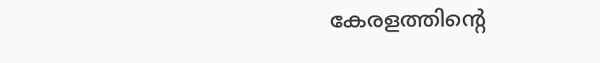കേരളത്തിന്‍റെ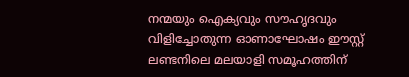നന്മയും ഐക്യവും സൗഹൃദവും വിളിച്ചോതുന്ന ഓണാഘോഷം ഈസ്റ്റ് ലണ്ടനിലെ മലയാളി സമൂഹത്തിന്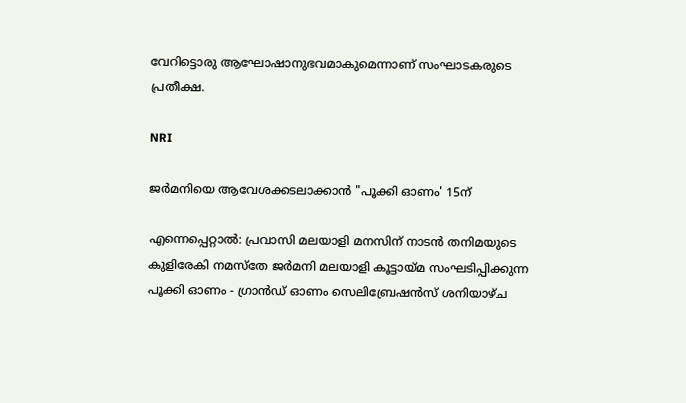വേറിട്ടൊരു ആഘോഷാനുഭവമാകുമെന്നാണ് സംഘാടകരുടെ പ്രതീക്ഷ.

NRI

ജർമനിയെ ആവേശക്കടലാക്കാൻ "പൂക്കി ഓണം' 15ന്

എന്നെപ്പെറ്റാൽ: പ്രവാസി മലയാളി മനസിന് നാടൻ തനിമയുടെ കുളിരേകി നമസ്തേ ജർമനി മലയാളി കൂട്ടായ്മ സംഘടിപ്പിക്കുന്ന പൂക്കി ഓണം - ഗ്രാൻഡ് ഓണം സെലിബ്രേഷൻസ് ശനിയാഴ്ച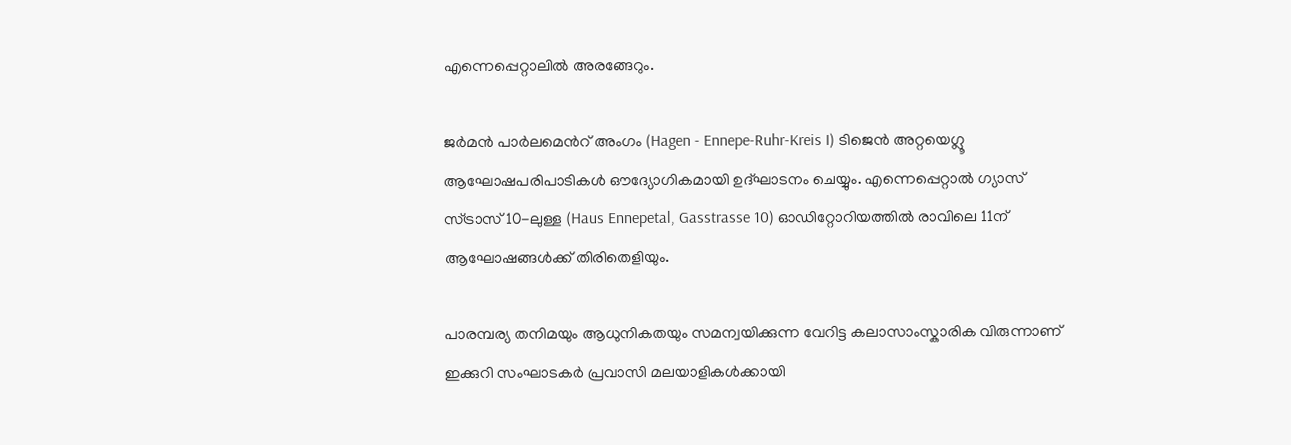എന്നെപ്പെറ്റാലിൽ അരങ്ങേറും.

ജർമൻ പാർലമെന്‍റ് അംഗം (Hagen - Ennepe-Ruhr-Kreis I) ടിജെൻ അറ്റയെഗ്ലൂ ആഘോഷപരിപാടികൾ ഔദ്യോഗികമായി ഉദ്ഘാടനം ചെയ്യും. എന്നെപ്പെറ്റാൽ ഗ്യാസ് സ്ട്രാസ് 10-ലുള്ള (Haus Ennepetal, Gasstrasse 10) ഓഡിറ്റോറിയത്തിൽ രാവിലെ 11ന് ആഘോഷങ്ങൾക്ക് തിരിതെളിയും.

പാരമ്പര്യ തനിമയും ആധുനികതയും സമന്വയിക്കുന്ന വേറിട്ട കലാസാംസ്കാരിക വിരുന്നാണ് ഇക്കുറി സംഘാടകർ പ്രവാസി മലയാളികൾക്കായി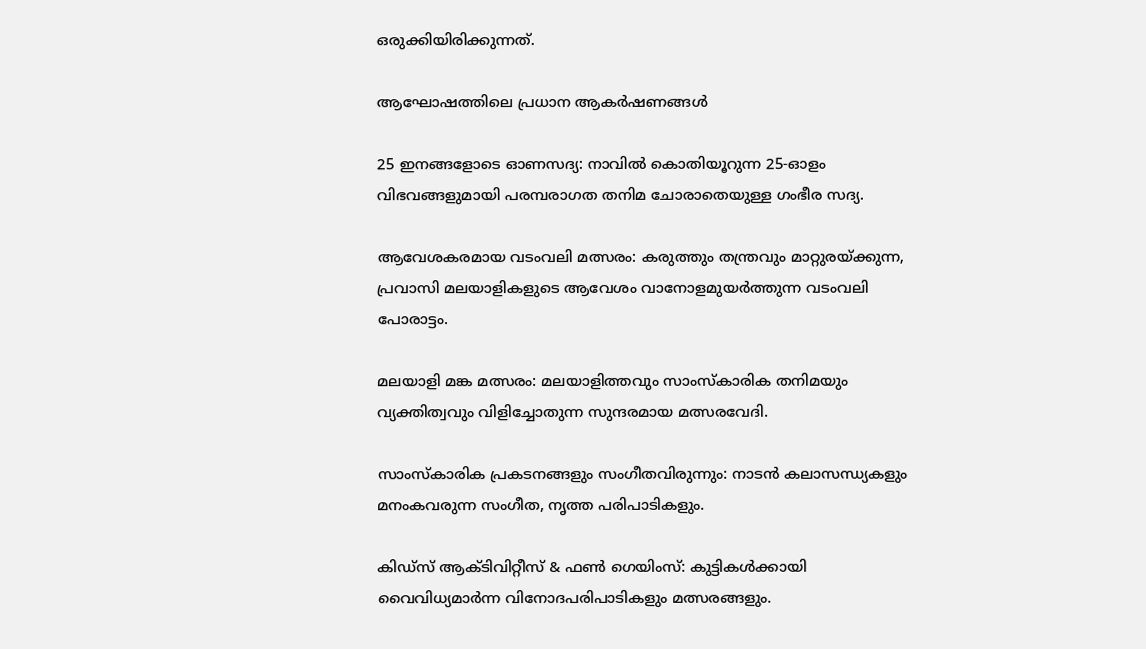ഒരുക്കിയിരിക്കുന്നത്.

ആഘോഷത്തിലെ പ്രധാന ആകർഷണങ്ങൾ

25 ഇനങ്ങളോടെ ഓണസദ്യ: നാവിൽ കൊതിയൂറുന്ന 25-ഓളം വിഭവങ്ങളുമായി പരമ്പരാഗത തനിമ ചോരാതെയുള്ള ഗംഭീര സദ്യ.

ആവേശകരമായ വടംവലി മത്സരം: കരുത്തും തന്ത്രവും മാറ്റുരയ്ക്കുന്ന, പ്രവാസി മലയാളികളുടെ ആവേശം വാനോളമുയർത്തുന്ന വടംവലി പോരാട്ടം.

മലയാളി മങ്ക മത്സരം: മലയാളിത്തവും സാംസ്കാരിക തനിമയും വ്യക്തിത്വവും വിളിച്ചോതുന്ന സുന്ദരമായ മത്സരവേദി.

സാംസ്കാരിക പ്രകടനങ്ങളും സംഗീതവിരുന്നും: നാടൻ കലാസന്ധ്യകളും മനംകവരുന്ന സംഗീത, നൃത്ത പരിപാടികളും.

കിഡ്സ് ആക്ടിവിറ്റീസ് & ഫൺ ഗെയിംസ്: കുട്ടികൾക്കായി വൈവിധ്യമാർന്ന വിനോദപരിപാടികളും മത്സരങ്ങളും.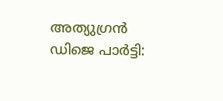അത്യുഗ്രൻ ഡിജെ പാർട്ടി: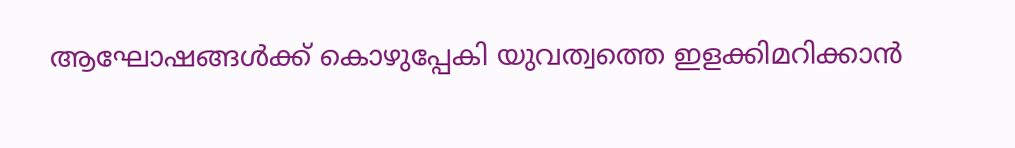ആഘോഷങ്ങൾക്ക് കൊഴുപ്പേകി യുവത്വത്തെ ഇളക്കിമറിക്കാൻ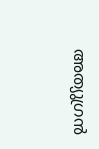അത്യുഗ്രൻ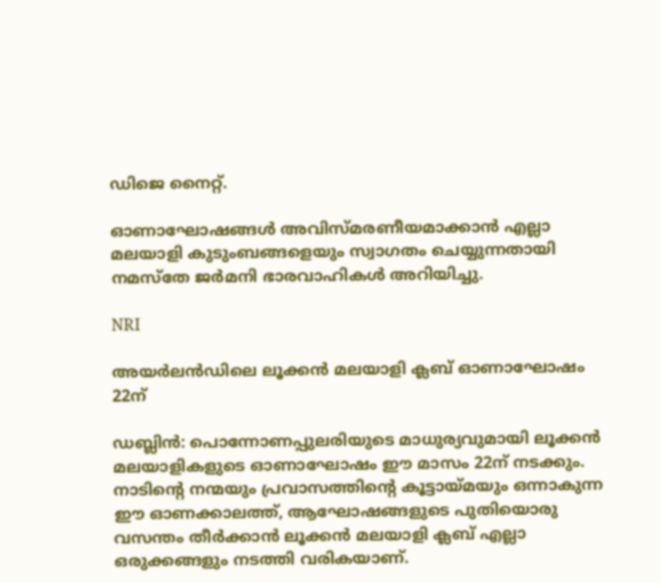ഡിജെ നൈറ്റ്.

ഓണാഘോഷങ്ങൾ അവിസ്മരണീയമാക്കാൻ എല്ലാ മലയാളി കുടുംബങ്ങളെയും സ്വാഗതം ചെയ്യുന്നതായി നമസ്തേ ജർമനി ഭാരവാഹികൾ അറിയിച്ചു.

NRI

അയർലൻഡിലെ ലൂക്കൻ മലയാളി ക്ലബ് ഓണാഘോഷം 22ന്

ഡബ്ലിൻ: പൊന്നോണപ്പുലരിയുടെ മാധുര്യവുമായി ലൂക്കൻ മലയാളികളുടെ ഓണാഘോഷം ഈ മാസം 22ന് നടക്കും. നാടിന്‍റെ നന്മയും പ്രവാസത്തിന്‍റെ കൂട്ടായ്മയും ഒന്നാകുന്ന ഈ ഓണക്കാലത്ത്, ആഘോഷങ്ങളുടെ പുതിയൊരു വസന്തം തീർക്കാൻ ലൂക്കൻ മലയാളി ക്ലബ് എല്ലാ ഒരുക്കങ്ങളും നടത്തി വരികയാണ്.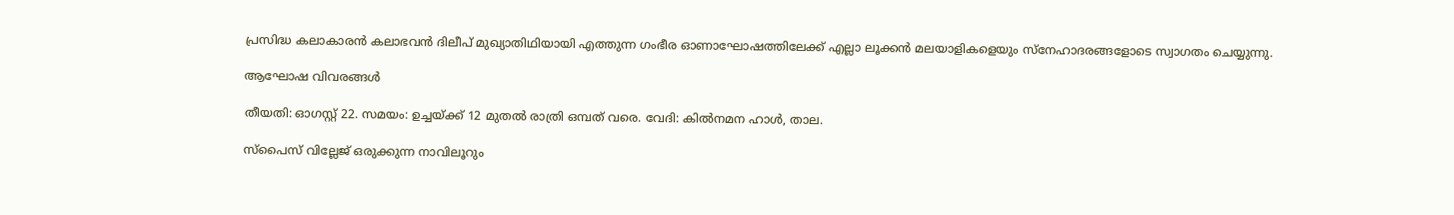പ്രസിദ്ധ കലാകാരൻ കലാഭവൻ ദിലീപ് മുഖ്യാതിഥിയായി എത്തുന്ന ഗംഭീര ഓണാഘോഷത്തിലേക്ക് എല്ലാ ലൂക്കൻ മലയാളികളെയും സ്നേഹാദരങ്ങളോടെ സ്വാഗതം ചെയ്യുന്നു.

ആഘോഷ വിവരങ്ങൾ

തീയതി: ഓഗസ്റ്റ് 22. സമയം: ഉച്ചയ്ക്ക് 12 മുതൽ രാത്രി ഒമ്പത് വരെ. വേദി: കിൽനമന ഹാൾ, താല.

സ്പൈസ് വില്ലേജ് ഒരുക്കുന്ന നാവിലൂറും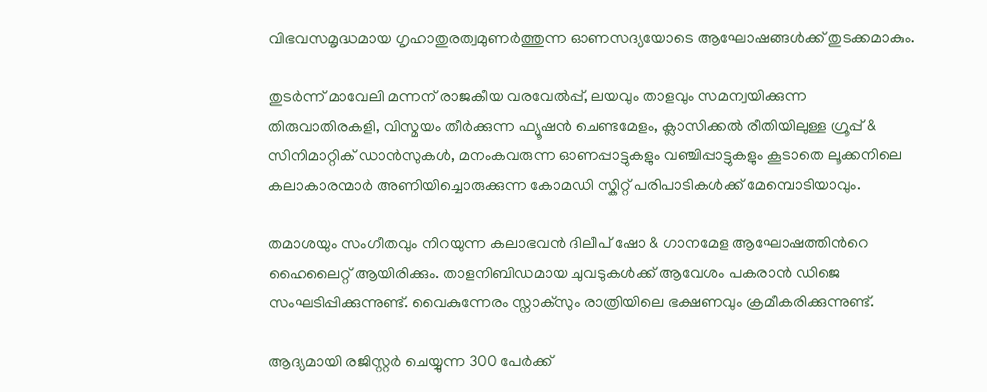വിഭവസമൃദ്ധമായ ഗൃഹാതുരത്വമുണർത്തുന്ന ഓണസദ്യയോടെ ആഘോഷങ്ങൾക്ക് തുടക്കമാകും.

തുടർന്ന് മാവേലി മന്നന് രാജകീയ വരവേൽപ്പ്, ലയവും താളവും സമന്വയിക്കുന്ന തിരുവാതിരകളി, വിസ്മയം തീർക്കുന്ന ഫ്യൂഷൻ ചെണ്ടമേളം, ക്ലാസിക്കൽ രീതിയിലുള്ള ഗ്രൂപ്പ് & സിനിമാറ്റിക് ഡാൻസുകൾ, മനംകവരുന്ന ഓണപ്പാട്ടുകളും വഞ്ചിപ്പാട്ടുകളും കൂടാതെ ലൂക്കനിലെ കലാകാരന്മാർ അണിയിച്ചൊരുക്കുന്ന കോമഡി സ്കിറ്റ് പരിപാടികൾക്ക് മേമ്പൊടിയാവും.

തമാശയും സംഗീതവും നിറയുന്ന കലാഭവൻ ദിലീപ് ഷോ & ഗാനമേള ആഘോഷത്തിന്‍റെ ഹൈലൈറ്റ് ആയിരിക്കും. താളനിബിഡമായ ചുവടുകൾക്ക് ആവേശം പകരാൻ ഡിജെ സംഘടിപ്പിക്കുന്നുണ്ട്. വൈകുന്നേരം സ്നാക്സും രാത്രിയിലെ ഭക്ഷണവും ക്രമീകരിക്കുന്നുണ്ട്.

ആദ്യമായി രജിസ്റ്റർ ചെയ്യുന്ന 300 പേർക്ക്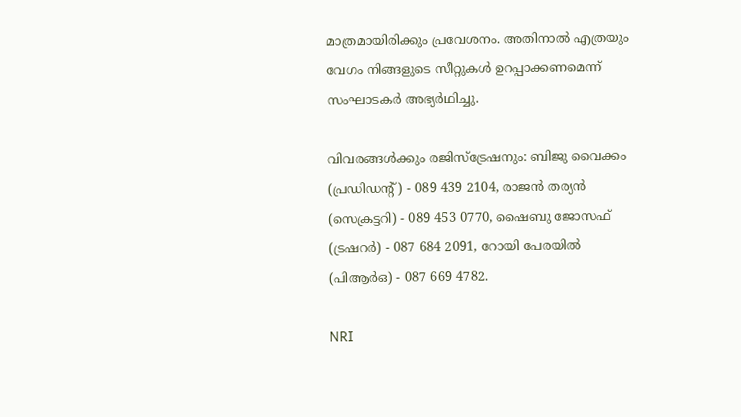മാത്രമായിരിക്കും പ്രവേശനം. അതിനാൽ എത്രയും വേഗം നിങ്ങളുടെ സീറ്റുകൾ ഉറപ്പാക്കണമെന്ന് സംഘാടകർ അഭ്യർഥിച്ചു.

വിവരങ്ങൾക്കും രജിസ്ട്രേഷനും: ബിജു വൈക്കം (പ്രഡിഡന്‍റ്) - 089 439 2104, രാജൻ തര്യൻ (സെക്രട്ടറി) - 089 453 0770, ഷൈബു ജോസഫ് (ട്രഷറർ) - 087 684 2091, റോയി പേരയിൽ (പിആർഒ) - 087 669 4782.

NRI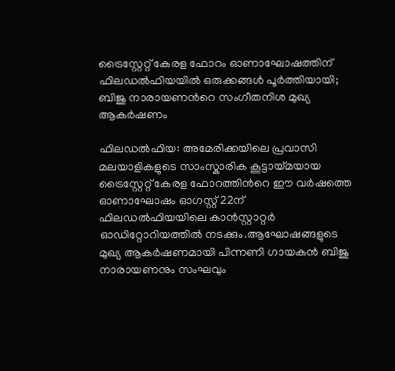ട്രൈസ്റ്റേറ്റ് കേരള ഫോറം ഓണാഘോഷത്തിന് ഫിലഡൽഫിയയിൽ ഒരുക്കങ്ങൾ പൂർത്തിയായി; ബിജു നാരായണന്‍റെ സംഗീതനിശ മുഖ്യ ആകർഷണം

ഫിലഡൽഫിയ: അമേരിക്കയിലെ പ്രവാസി മലയാളികളുടെ സാംസ്കാരിക കൂട്ടായ്മയായ ട്രൈസ്റ്റേറ്റ് കേരള ഫോറത്തിന്‍റെ ഈ വർഷത്തെ ഓണാഘോഷം ഓഗസ്റ്റ് 22ന് ഫിലഡൽഫിയയിലെ കാൻസ്റ്റാറ്റർ ഓഡിറ്റോറിയത്തിൽ നടക്കും.ആഘോഷങ്ങളുടെ മുഖ്യ ആകർഷണമായി പിന്നണി ഗായകൻ ബിജു നാരായണനും സംഘവും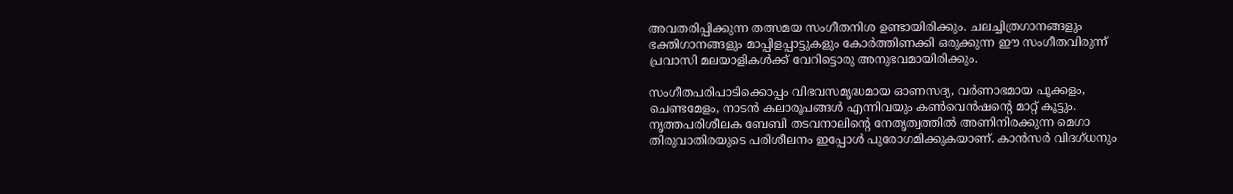അവതരിപ്പിക്കുന്ന തത്സമയ സംഗീതനിശ ഉണ്ടായിരിക്കും. ചലച്ചിത്രഗാനങ്ങളും ഭക്തിഗാനങ്ങളും മാപ്പിളപ്പാട്ടുകളും കോർത്തിണക്കി ഒരുക്കുന്ന ഈ സംഗീതവിരുന്ന് പ്രവാസി മലയാളികൾക്ക് വേറിട്ടൊരു അനുഭവമായിരിക്കും.

സംഗീതപരിപാടിക്കൊപ്പം വിഭവസമൃദ്ധമായ ഓണസദ്യ, വർണാഭമായ പൂക്കളം, ചെണ്ടമേളം, നാടൻ കലാരൂപങ്ങൾ എന്നിവയും കൺവെൻഷന്‍റെ മാറ്റ് കൂട്ടും. നൃത്തപരിശീലക ബേബി തടവനാലിന്‍റെ നേതൃത്വത്തിൽ അണിനിരക്കുന്ന മെഗാ തിരുവാതിരയുടെ പരിശീലനം ഇപ്പോൾ പുരോഗമിക്കുകയാണ്. കാൻസർ വിദഗ്ധനും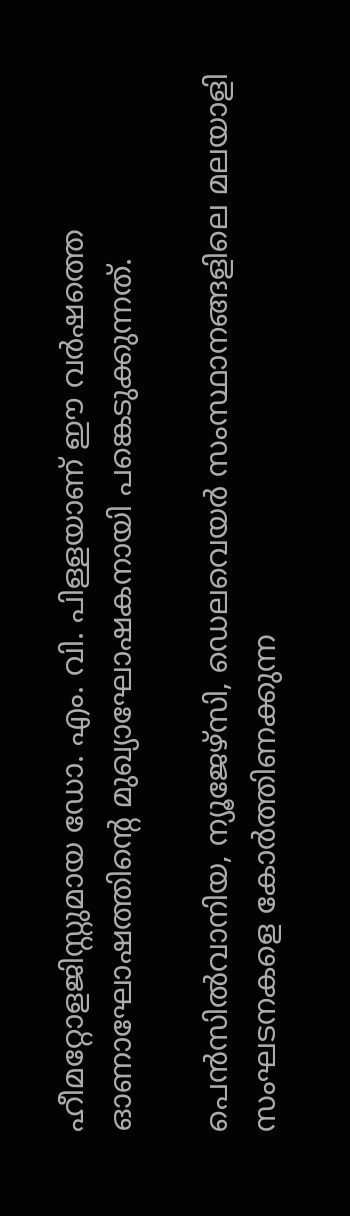ഹീമറ്റോളജിസ്റ്റുമായ ഡോ. എം. വി. പിള്ളയാണ് ഈ വർഷത്തെ ഓണാഘോഷത്തിന്‍റെ മുഖ്യാഘോഷകനായി പങ്കെടുക്കുന്നത്.

പെൻസിൽവാനിയ, ന്യൂജേഴ്സി, ഡെലവെയർ സംസ്ഥാനങ്ങളിലെ മലയാളി സംഘടനകളെ കോർത്തിണക്കുന്ന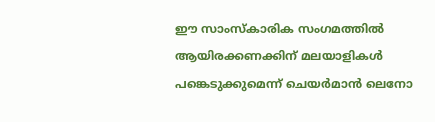ഈ സാംസ്കാരിക സംഗമത്തിൽ ആയിരക്കണക്കിന് മലയാളികൾ പങ്കെടുക്കുമെന്ന് ചെയർമാൻ ലെനോ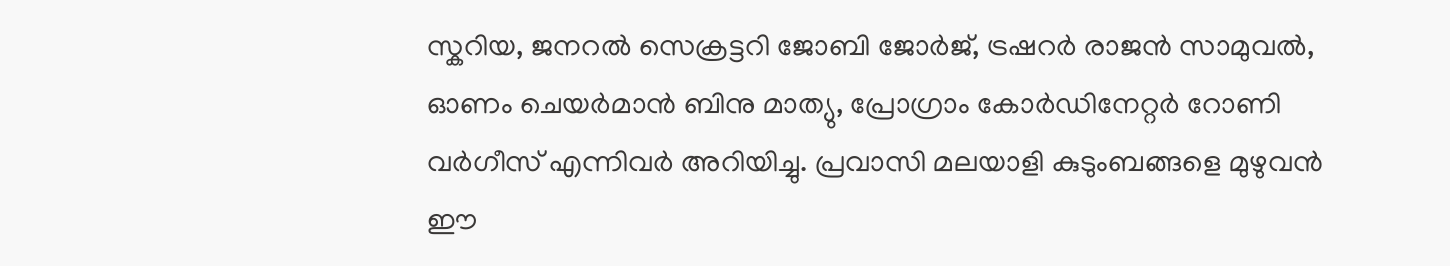സ്കറിയ, ജനറൽ സെക്രട്ടറി ജോബി ജോർജ്, ട്രഷറർ രാജൻ സാമുവൽ, ഓണം ചെയർമാൻ ബിനു മാത്യു, പ്രോഗ്രാം കോർഡിനേറ്റർ റോണി വർഗീസ് എന്നിവർ അറിയിച്ചു. പ്രവാസി മലയാളി കുടുംബങ്ങളെ മുഴുവൻ ഈ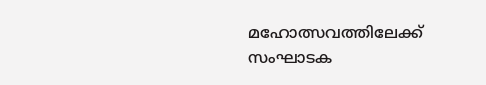മഹോത്സവത്തിലേക്ക് സംഘാടക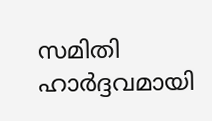സമിതി ഹാർദ്ദവമായി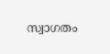സ്വാഗതം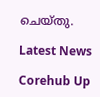ചെയ്തു.

Latest News

Corehub Up